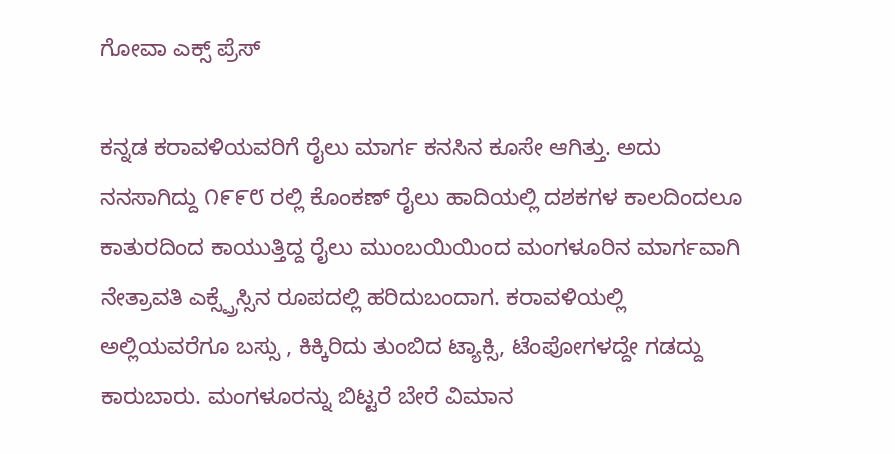ಗೋವಾ ಎಕ್ಸ್ ಪ್ರೆಸ್

ಕನ್ನಡ ಕರಾವಳಿಯವರಿಗೆ ರೈಲು ಮಾರ್ಗ ಕನಸಿನ ಕೂಸೇ ಆಗಿತ್ತು. ಅದು ನನಸಾಗಿದ್ದು ೧೯೯೮ ರಲ್ಲಿ ಕೊಂಕಣ್ ರೈಲು ಹಾದಿಯಲ್ಲಿ ದಶಕಗಳ ಕಾಲದಿಂದಲೂ ಕಾತುರದಿಂದ ಕಾಯುತ್ತಿದ್ದ ರೈಲು ಮುಂಬಯಿಯಿಂದ ಮಂಗಳೂರಿನ ಮಾರ್ಗವಾಗಿ ನೇತ್ರಾವತಿ ಎಕ್ಸ್ಪ್ರೆಸ್ಸಿನ ರೂಪದಲ್ಲಿ ಹರಿದುಬಂದಾಗ. ಕರಾವಳಿಯಲ್ಲಿ ಅಲ್ಲಿಯವರೆಗೂ ಬಸ್ಸು , ಕಿಕ್ಕಿರಿದು ತುಂಬಿದ ಟ್ಯಾಕ್ಸಿ, ಟೆಂಪೋಗಳದ್ದೇ ಗಡದ್ದು ಕಾರುಬಾರು. ಮಂಗಳೂರನ್ನು ಬಿಟ್ಟರೆ ಬೇರೆ ವಿಮಾನ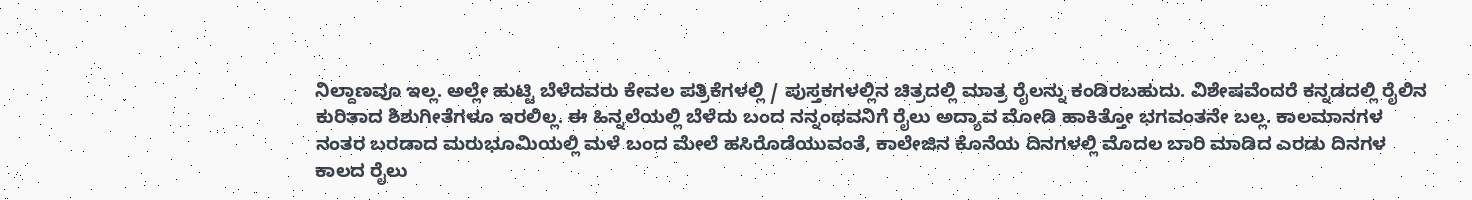ನಿಲ್ದಾಣವೂ ಇಲ್ಲ. ಅಲ್ಲೇ ಹುಟ್ಟಿ ಬೆಳೆದವರು ಕೇವಲ ಪತ್ರಿಕೆಗಳಲ್ಲಿ / ಪುಸ್ತಕಗಳಲ್ಲಿನ ಚಿತ್ರದಲ್ಲಿ ಮಾತ್ರ ರೈಲನ್ನು ಕಂಡಿರಬಹುದು. ವಿಶೇಷವೆಂದರೆ ಕನ್ನಡದಲ್ಲಿ ರೈಲಿನ ಕುರಿತಾದ ಶಿಶುಗೀತೆಗಳೂ ಇರಲಿಲ್ಲ. ಈ ಹಿನ್ನಲೆಯಲ್ಲಿ ಬೆಳೆದು ಬಂದ ನನ್ನಂಥವನಿಗೆ ರೈಲು ಅದ್ಯಾವ ಮೋಡಿ ಹಾಕಿತ್ತೋ ಭಗವಂತನೇ ಬಲ್ಲ. ಕಾಲಮಾನಗಳ ನಂತರ ಬರಡಾದ ಮರುಭೂಮಿಯಲ್ಲಿ ಮಳೆ ಬಂದ ಮೇಲೆ ಹಸಿರೊಡೆಯುವಂತೆ, ಕಾಲೇಜಿನ ಕೊನೆಯ ದಿನಗಳಲ್ಲಿ ಮೊದಲ ಬಾರಿ ಮಾಡಿದ ಎರಡು ದಿನಗಳ ಕಾಲದ ರೈಲು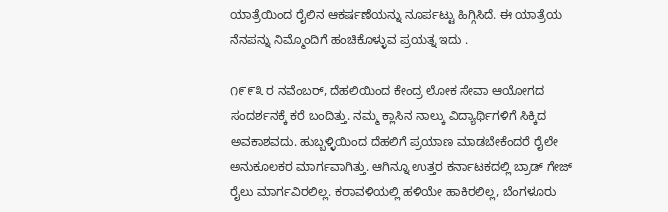ಯಾತ್ರೆಯಿಂದ ರೈಲಿನ ಆಕರ್ಷಣೆಯನ್ನು ನೂರ್ಪಟ್ಟು ಹಿಗ್ಗಿಸಿದೆ. ಈ ಯಾತ್ರೆಯ ನೆನಪನ್ನು ನಿಮ್ಮೊಂದಿಗೆ ಹಂಚಿಕೊಳ್ಳುವ ಪ್ರಯತ್ನ ಇದು .

೧೯೯೩ ರ ನವೆಂಬರ್, ದೆಹಲಿಯಿಂದ ಕೇಂದ್ರ ಲೋಕ ಸೇವಾ ಆಯೋಗದ ಸಂದರ್ಶನಕ್ಕೆ ಕರೆ ಬಂದಿತ್ತು. ನಮ್ಮ ಕ್ಲಾಸಿನ ನಾಲ್ಕು ವಿದ್ಯಾರ್ಥಿಗಳಿಗೆ ಸಿಕ್ಕಿದ ಅವಕಾಶವದು. ಹುಬ್ಬಳ್ಳಿಯಿಂದ ದೆಹಲಿಗೆ ಪ್ರಯಾಣ ಮಾಡಬೇಕೆಂದರೆ ರೈಲೇ ಅನುಕೂಲಕರ ಮಾರ್ಗವಾಗಿತ್ತು. ಆಗಿನ್ನೂ ಉತ್ತರ ಕರ್ನಾಟಕದಲ್ಲಿ ಬ್ರಾಡ್ ಗೇಜ್ ರೈಲು ಮಾರ್ಗವಿರಲಿಲ್ಲ. ಕರಾವಳಿಯಲ್ಲಿ ಹಳಿಯೇ ಹಾಕಿರಲಿಲ್ಲ, ಬೆಂಗಳೂರು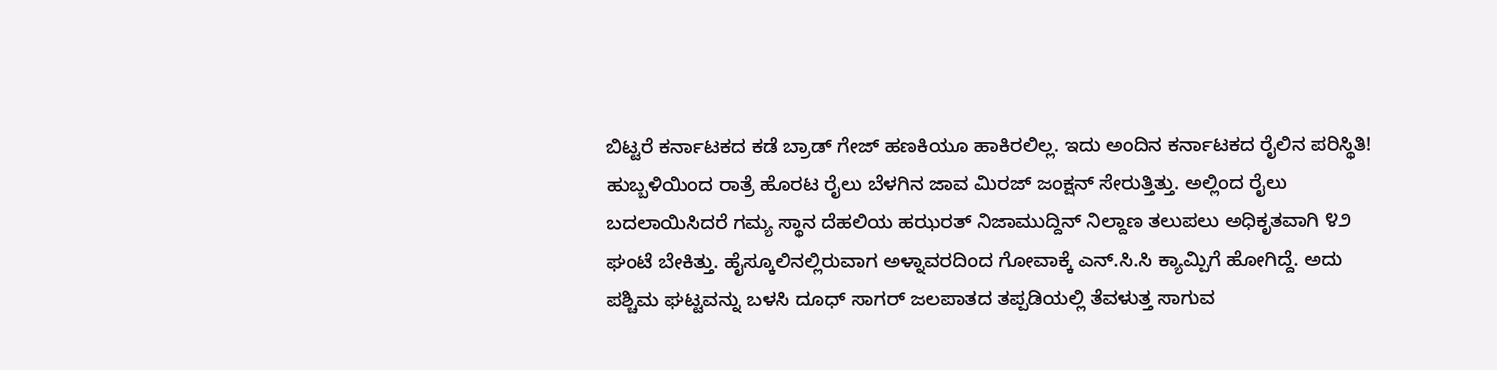ಬಿಟ್ಟರೆ ಕರ್ನಾಟಕದ ಕಡೆ ಬ್ರಾಡ್ ಗೇಜ್ ಹಣಕಿಯೂ ಹಾಕಿರಲಿಲ್ಲ. ಇದು ಅಂದಿನ ಕರ್ನಾಟಕದ ರೈಲಿನ ಪರಿಸ್ಥಿತಿ! ಹುಬ್ಬಳಿಯಿಂದ ರಾತ್ರೆ ಹೊರಟ ರೈಲು ಬೆಳಗಿನ ಜಾವ ಮಿರಜ್ ಜಂಕ್ಷನ್ ಸೇರುತ್ತಿತ್ತು. ಅಲ್ಲಿಂದ ರೈಲು ಬದಲಾಯಿಸಿದರೆ ಗಮ್ಯ ಸ್ಥಾನ ದೆಹಲಿಯ ಹಝರತ್ ನಿಜಾಮುದ್ದಿನ್ ನಿಲ್ದಾಣ ತಲುಪಲು ಅಧಿಕೃತವಾಗಿ ೪೨ ಘಂಟೆ ಬೇಕಿತ್ತು. ಹೈಸ್ಕೂಲಿನಲ್ಲಿರುವಾಗ ಅಳ್ನಾವರದಿಂದ ಗೋವಾಕ್ಕೆ ಎನ್.ಸಿ.ಸಿ ಕ್ಯಾಮ್ಪಿಗೆ ಹೋಗಿದ್ದೆ. ಅದು ಪಶ್ಚಿಮ ಘಟ್ಟವನ್ನು ಬಳಸಿ ದೂಧ್ ಸಾಗರ್ ಜಲಪಾತದ ತಪ್ಪಡಿಯಲ್ಲಿ ತೆವಳುತ್ತ ಸಾಗುವ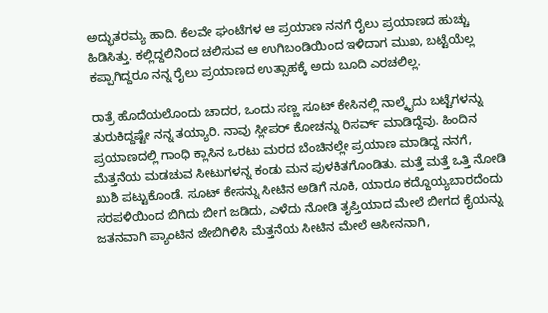ಅದ್ಭುತರಮ್ಯ ಹಾದಿ. ಕೆಲವೇ ಘಂಟೆಗಳ ಆ ಪ್ರಯಾಣ ನನಗೆ ರೈಲು ಪ್ರಯಾಣದ ಹುಚ್ಚು ಹಿಡಿಸಿತ್ತು. ಕಲ್ಲಿದ್ದಲಿನಿಂದ ಚಲಿಸುವ ಆ ಉಗಿಬಂಡಿಯಿಂದ ಇಳಿದಾಗ ಮುಖ, ಬಟ್ಟೆಯೆಲ್ಲ ಕಪ್ಪಾಗಿದ್ದರೂ ನನ್ನ ರೈಲು ಪ್ರಯಾಣದ ಉತ್ಸಾಹಕ್ಕೆ ಅದು ಬೂದಿ ಎರಚಲಿಲ್ಲ.

ರಾತ್ರೆ ಹೊದೆಯಲೊಂದು ಚಾದರ, ಒಂದು ಸಣ್ಣ ಸೂಟ್ ಕೇಸಿನಲ್ಲಿ ನಾಲ್ಕೈದು ಬಟ್ಟೆಗಳನ್ನು ತುರುಕಿದ್ದಷ್ಟೇ ನನ್ನ ತಯ್ಯಾರಿ. ನಾವು ಸ್ಲೀಪರ್ ಕೋಚನ್ನು ರಿಸರ್ವ್ ಮಾಡಿದ್ದೆವು. ಹಿಂದಿನ ಪ್ರಯಾಣದಲ್ಲಿ ಗಾಂಧಿ ಕ್ಲಾಸಿನ ಒರಟು ಮರದ ಬೆಂಚಿನಲ್ಲೇ ಪ್ರಯಾಣ ಮಾಡಿದ್ದ ನನಗೆ, ಮೆತ್ತನೆಯ ಮಡಚುವ ಸೀಟುಗಳನ್ನ ಕಂಡು ಮನ ಪುಳಕಿತಗೊಂಡಿತು. ಮತ್ತೆ ಮತ್ತೆ ಒತ್ತಿ ನೋಡಿ ಖುಶಿ ಪಟ್ಟುಕೊಂಡೆ. ಸೂಟ್ ಕೇಸನ್ನು ಸೀಟಿನ ಅಡಿಗೆ ನೂಕಿ, ಯಾರೂ ಕದ್ದೊಯ್ಯಬಾರದೆಂದು ಸರಪಳಿಯಿಂದ ಬಿಗಿದು ಬೀಗ ಜಡಿದು, ಎಳೆದು ನೋಡಿ ತೃಪ್ತಿಯಾದ ಮೇಲೆ ಬೀಗದ ಕೈಯನ್ನು ಜತನವಾಗಿ ಪ್ಯಾಂಟಿನ ಜೇಬಿಗಿಳಿಸಿ ಮೆತ್ತನೆಯ ಸೀಟಿನ ಮೇಲೆ ಆಸೀನನಾಗಿ,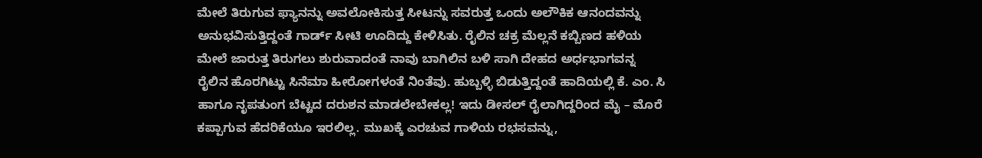ಮೇಲೆ ತಿರುಗುವ ಫ್ಯಾನನ್ನು ಅವಲೋಕಿಸುತ್ತ ಸೀಟನ್ನು ಸವರುತ್ತ ಒಂದು ಅಲೌಕಿಕ ಆನಂದವನ್ನು ಅನುಭವಿಸುತ್ತಿದ್ದಂತೆ ಗಾರ್ಡ್ ಸೀಟಿ ಊದಿದ್ದು ಕೇಳಿಸಿತು. ರೈಲಿನ ಚಕ್ರ ಮೆಲ್ಲನೆ ಕಬ್ಬಿಣದ ಹಳಿಯ ಮೇಲೆ ಜಾರುತ್ತ ತಿರುಗಲು ಶುರುವಾದಂತೆ ನಾವು ಬಾಗಿಲಿನ ಬಳಿ ಸಾಗಿ ದೇಹದ ಅರ್ಧಭಾಗವನ್ನ ರೈಲಿನ ಹೊರಗಿಟ್ಟು ಸಿನೆಮಾ ಹೀರೋಗಳಂತೆ ನಿಂತೆವು. ಹುಬ್ಬಳ್ಳಿ ಬಿಡುತ್ತಿದ್ದಂತೆ ಹಾದಿಯಲ್ಲಿ ಕೆ. ಎಂ. ಸಿ ಹಾಗೂ ನೃಪತುಂಗ ಬೆಟ್ಟದ ದರುಶನ ಮಾಡಲೇಬೇಕಲ್ಲ! ಇದು ಡೀಸಲ್ ರೈಲಾಗಿದ್ದರಿಂದ ಮೈ – ಮೊರೆ ಕಪ್ಪಾಗುವ ಹೆದರಿಕೆಯೂ ಇರಲಿಲ್ಲ. ಮುಖಕ್ಕೆ ಎರಚುವ ಗಾಳಿಯ ರಭಸವನ್ನು,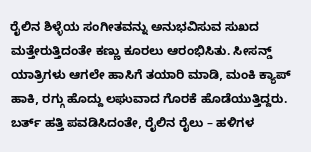ರೈಲಿನ ಶಿಳ್ಳೆಯ ಸಂಗೀತವನ್ನು ಅನುಭವಿಸುವ ಸುಖದ ಮತ್ತೇರುತ್ತಿದಂತೇ ಕಣ್ಣು ಕೂರಲು ಆರಂಭಿಸಿತು. ಸೀಸನ್ಡ್ ಯಾತ್ರಿಗಳು ಆಗಲೇ ಹಾಸಿಗೆ ತಯಾರಿ ಮಾಡಿ, ಮಂಕಿ ಕ್ಯಾಪ್ ಹಾಕಿ, ರಗ್ಗು ಹೊದ್ದು ಲಘುವಾದ ಗೊರಕೆ ಹೊಡೆಯುತ್ತಿದ್ದರು. ಬರ್ತ್ ಹತ್ತಿ ಪವಡಿಸಿದಂತೇ, ರೈಲಿನ ರೈಲು – ಹಳಿಗಳ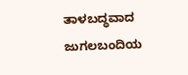ತಾಳಬದ್ಧವಾದ ಜುಗಲಬಂದಿಯ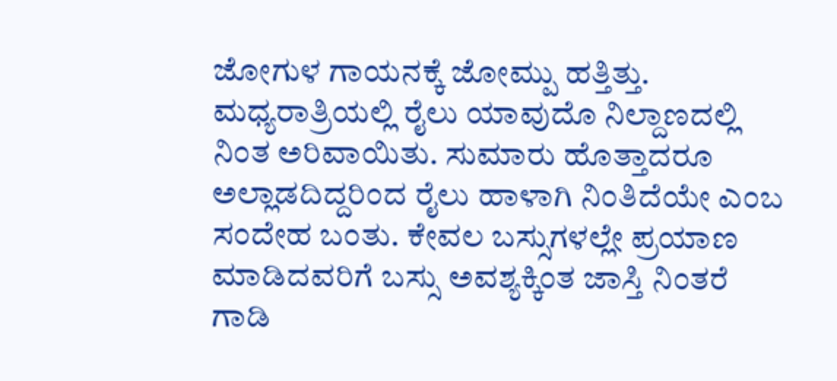ಜೋಗುಳ ಗಾಯನಕ್ಕೆ ಜೋಮ್ಪು ಹತ್ತಿತ್ತು. ಮಧ್ಯರಾತ್ರಿಯಲ್ಲಿ ರೈಲು ಯಾವುದೊ ನಿಲ್ದಾಣದಲ್ಲಿ ನಿಂತ ಅರಿವಾಯಿತು. ಸುಮಾರು ಹೊತ್ತಾದರೂ ಅಲ್ಲಾಡದಿದ್ದರಿಂದ ರೈಲು ಹಾಳಾಗಿ ನಿಂತಿದೆಯೇ ಎಂಬ ಸಂದೇಹ ಬಂತು. ಕೇವಲ ಬಸ್ಸುಗಳಲ್ಲೇ ಪ್ರಯಾಣ ಮಾಡಿದವರಿಗೆ ಬಸ್ಸು ಅವಶ್ಯಕ್ಕಿಂತ ಜಾಸ್ತಿ ನಿಂತರೆ ಗಾಡಿ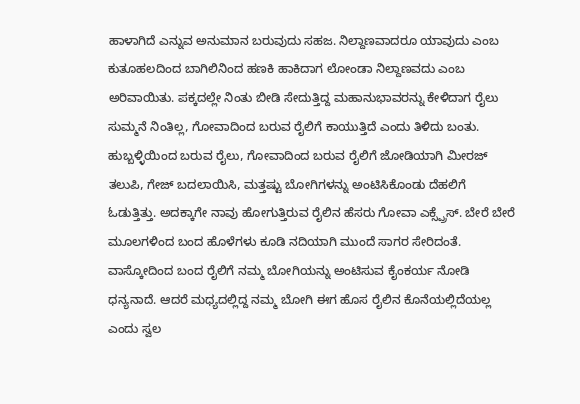ಹಾಳಾಗಿದೆ ಎನ್ನುವ ಅನುಮಾನ ಬರುವುದು ಸಹಜ. ನಿಲ್ದಾಣವಾದರೂ ಯಾವುದು ಎಂಬ ಕುತೂಹಲದಿಂದ ಬಾಗಿಲಿನಿಂದ ಹಣಕಿ ಹಾಕಿದಾಗ ಲೋಂಡಾ ನಿಲ್ದಾಣವದು ಎಂಬ ಅರಿವಾಯಿತು. ಪಕ್ಕದಲ್ಲೇ ನಿಂತು ಬೀಡಿ ಸೇದುತ್ತಿದ್ದ ಮಹಾನುಭಾವರನ್ನು ಕೇಳಿದಾಗ ರೈಲು ಸುಮ್ಮನೆ ನಿಂತಿಲ್ಲ, ಗೋವಾದಿಂದ ಬರುವ ರೈಲಿಗೆ ಕಾಯುತ್ತಿದೆ ಎಂದು ತಿಳಿದು ಬಂತು. ಹುಬ್ಬಳ್ಳಿಯಿಂದ ಬರುವ ರೈಲು, ಗೋವಾದಿಂದ ಬರುವ ರೈಲಿಗೆ ಜೋಡಿಯಾಗಿ ಮೀರಜ್ ತಲುಪಿ, ಗೇಜ್ ಬದಲಾಯಿಸಿ, ಮತ್ತಷ್ಟು ಬೋಗಿಗಳನ್ನು ಅಂಟಿಸಿಕೊಂಡು ದೆಹಲಿಗೆ ಓಡುತ್ತಿತ್ತು. ಅದಕ್ಕಾಗೇ ನಾವು ಹೋಗುತ್ತಿರುವ ರೈಲಿನ ಹೆಸರು ಗೋವಾ ಎಕ್ಸ್ಪ್ರೆಸ್. ಬೇರೆ ಬೇರೆ ಮೂಲಗಳಿಂದ ಬಂದ ಹೊಳೆಗಳು ಕೂಡಿ ನದಿಯಾಗಿ ಮುಂದೆ ಸಾಗರ ಸೇರಿದಂತೆ. ವಾಸ್ಕೋದಿಂದ ಬಂದ ರೈಲಿಗೆ ನಮ್ಮ ಬೋಗಿಯನ್ನು ಅಂಟಿಸುವ ಕೈಂಕರ್ಯ ನೋಡಿ ಧನ್ಯನಾದೆ. ಆದರೆ ಮಧ್ಯದಲ್ಲಿದ್ದ ನಮ್ಮ ಬೋಗಿ ಈಗ ಹೊಸ ರೈಲಿನ ಕೊನೆಯಲ್ಲಿದೆಯಲ್ಲ ಎಂದು ಸ್ವಲ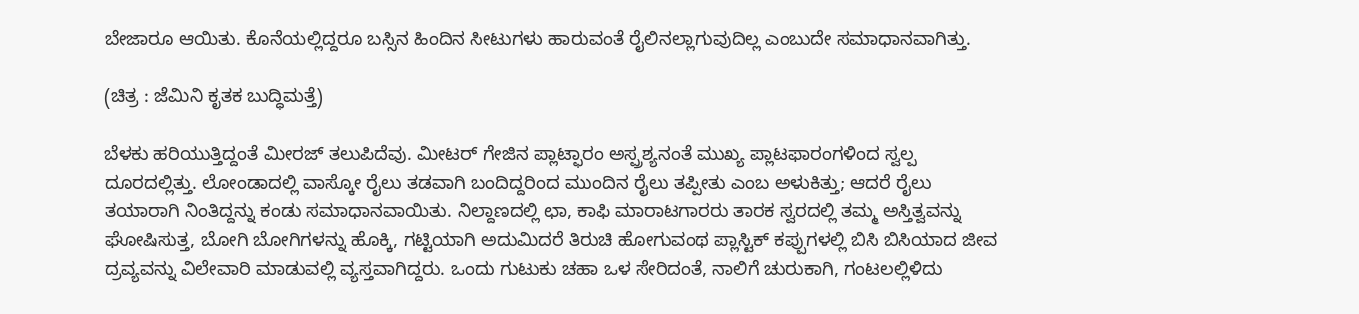ಬೇಜಾರೂ ಆಯಿತು. ಕೊನೆಯಲ್ಲಿದ್ದರೂ ಬಸ್ಸಿನ ಹಿಂದಿನ ಸೀಟುಗಳು ಹಾರುವಂತೆ ರೈಲಿನಲ್ಲಾಗುವುದಿಲ್ಲ ಎಂಬುದೇ ಸಮಾಧಾನವಾಗಿತ್ತು.

(ಚಿತ್ರ : ಜೆಮಿನಿ ಕೃತಕ ಬುದ್ಧಿಮತ್ತೆ)

ಬೆಳಕು ಹರಿಯುತ್ತಿದ್ದಂತೆ ಮೀರಜ್ ತಲುಪಿದೆವು. ಮೀಟರ್ ಗೇಜಿನ ಪ್ಲಾಟ್ಫಾರಂ ಅಸ್ಪ್ರಶ್ಯನಂತೆ ಮುಖ್ಯ ಪ್ಲಾಟಫಾರಂಗಳಿಂದ ಸ್ವಲ್ಪ ದೂರದಲ್ಲಿತ್ತು. ಲೋಂಡಾದಲ್ಲಿ ವಾಸ್ಕೋ ರೈಲು ತಡವಾಗಿ ಬಂದಿದ್ದರಿಂದ ಮುಂದಿನ ರೈಲು ತಪ್ಪೀತು ಎಂಬ ಅಳುಕಿತ್ತು; ಆದರೆ ರೈಲು ತಯಾರಾಗಿ ನಿಂತಿದ್ದನ್ನು ಕಂಡು ಸಮಾಧಾನವಾಯಿತು. ನಿಲ್ದಾಣದಲ್ಲಿ ಛಾ, ಕಾಫಿ ಮಾರಾಟಗಾರರು ತಾರಕ ಸ್ವರದಲ್ಲಿ ತಮ್ಮ ಅಸ್ತಿತ್ವವನ್ನು ಘೋಷಿಸುತ್ತ, ಬೋಗಿ ಬೋಗಿಗಳನ್ನು ಹೊಕ್ಕಿ, ಗಟ್ಟಿಯಾಗಿ ಅದುಮಿದರೆ ತಿರುಚಿ ಹೋಗುವಂಥ ಪ್ಲಾಸ್ಟಿಕ್ ಕಪ್ಪುಗಳಲ್ಲಿ ಬಿಸಿ ಬಿಸಿಯಾದ ಜೀವ ದ್ರವ್ಯವನ್ನು ವಿಲೇವಾರಿ ಮಾಡುವಲ್ಲಿ ವ್ಯಸ್ತವಾಗಿದ್ದರು. ಒಂದು ಗುಟುಕು ಚಹಾ ಒಳ ಸೇರಿದಂತೆ, ನಾಲಿಗೆ ಚುರುಕಾಗಿ, ಗಂಟಲಲ್ಲಿಳಿದು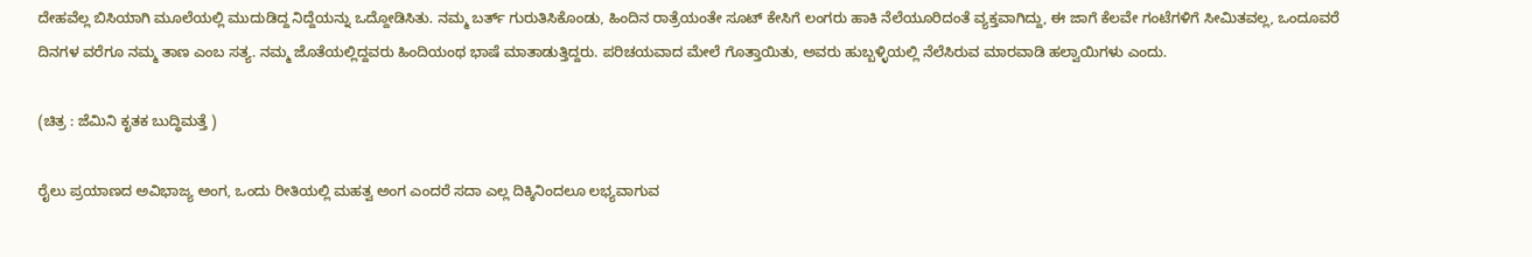ದೇಹವೆಲ್ಲ ಬಿಸಿಯಾಗಿ ಮೂಲೆಯಲ್ಲಿ ಮುದುಡಿದ್ದ ನಿದ್ದೆಯನ್ನು ಒದ್ದೋಡಿಸಿತು. ನಮ್ಮ ಬರ್ತ್ ಗುರುತಿಸಿಕೊಂಡು, ಹಿಂದಿನ ರಾತ್ರೆಯಂತೇ ಸೂಟ್ ಕೇಸಿಗೆ ಲಂಗರು ಹಾಕಿ ನೆಲೆಯೂರಿದಂತೆ ವ್ಯಕ್ತವಾಗಿದ್ದು, ಈ ಜಾಗೆ ಕೆಲವೇ ಗಂಟೆಗಳಿಗೆ ಸೀಮಿತವಲ್ಲ, ಒಂದೂವರೆ ದಿನಗಳ ವರೆಗೂ ನಮ್ಮ ತಾಣ ಎಂಬ ಸತ್ಯ. ನಮ್ಮ ಜೊತೆಯಲ್ಲಿದ್ದವರು ಹಿಂದಿಯಂಥ ಭಾಷೆ ಮಾತಾಡುತ್ತಿದ್ದರು. ಪರಿಚಯವಾದ ಮೇಲೆ ಗೊತ್ತಾಯಿತು, ಅವರು ಹುಬ್ಬಳ್ಳಿಯಲ್ಲಿ ನೆಲೆಸಿರುವ ಮಾರವಾಡಿ ಹಲ್ವಾಯಿಗಳು ಎಂದು.

(ಚಿತ್ರ : ಜೆಮಿನಿ ಕೃತಕ ಬುದ್ಧಿಮತ್ತೆ )

ರೈಲು ಪ್ರಯಾಣದ ಅವಿಭಾಜ್ಯ ಅಂಗ, ಒಂದು ರೀತಿಯಲ್ಲಿ ಮಹತ್ವ ಅಂಗ ಎಂದರೆ ಸದಾ ಎಲ್ಲ ದಿಕ್ಕಿನಿಂದಲೂ ಲಭ್ಯವಾಗುವ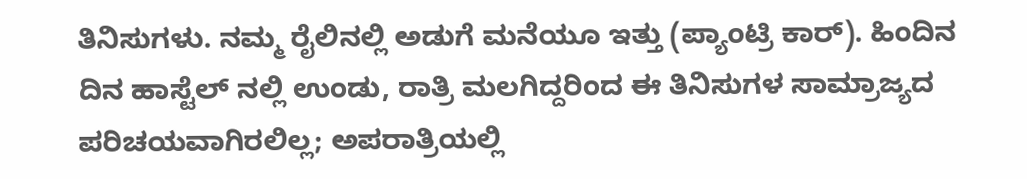ತಿನಿಸುಗಳು. ನಮ್ಮ ರೈಲಿನಲ್ಲಿ ಅಡುಗೆ ಮನೆಯೂ ಇತ್ತು (ಪ್ಯಾಂಟ್ರಿ ಕಾರ್). ಹಿಂದಿನ ದಿನ ಹಾಸ್ಟೆಲ್ ನಲ್ಲಿ ಉಂಡು, ರಾತ್ರಿ ಮಲಗಿದ್ದರಿಂದ ಈ ತಿನಿಸುಗಳ ಸಾಮ್ರಾಜ್ಯದ ಪರಿಚಯವಾಗಿರಲಿಲ್ಲ; ಅಪರಾತ್ರಿಯಲ್ಲಿ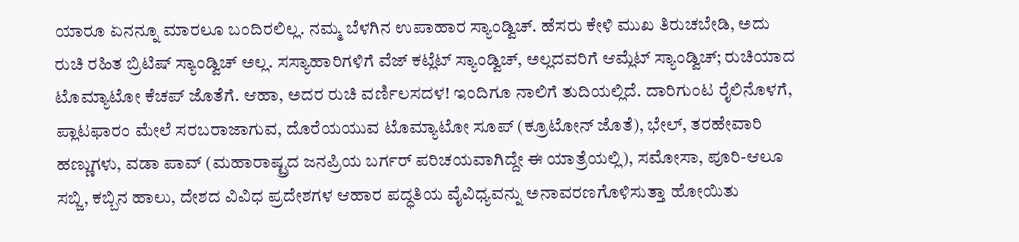ಯಾರೂ ಏನನ್ನೂ ಮಾರಲೂ ಬಂದಿರಲಿಲ್ಲ. ನಮ್ಮ ಬೆಳಗಿನ ಉಪಾಹಾರ ಸ್ಯಾಂಡ್ವಿಚ್. ಹೆಸರು ಕೇಳಿ ಮುಖ ತಿರುಚಬೇಡಿ, ಅದು ರುಚಿ ರಹಿತ ಬ್ರಿಟಿಷ್ ಸ್ಯಾಂಡ್ವಿಚ್ ಅಲ್ಲ. ಸಸ್ಯಾಹಾರಿಗಳಿಗೆ ವೆಜ್ ಕಟ್ಲೆಟ್ ಸ್ಯಾಂಡ್ವಿಚ್, ಅಲ್ಲದವರಿಗೆ ಆಮ್ಲೆಟ್ ಸ್ಯಾಂಡ್ವಿಚ್; ರುಚಿಯಾದ ಟೊಮ್ಯಾಟೋ ಕೆಚಪ್ ಜೊತೆಗೆ. ಆಹಾ, ಅದರ ರುಚಿ ವರ್ಣಿಲಸದಳ! ಇಂದಿಗೂ ನಾಲಿಗೆ ತುದಿಯಲ್ಲಿದೆ. ದಾರಿಗುಂಟ ರೈಲಿನೊಳಗೆ, ಪ್ಲಾಟಫಾರಂ ಮೇಲೆ ಸರಬರಾಜಾಗುವ, ದೊರೆಯಯುವ ಟೊಮ್ಯಾಟೋ ಸೂಪ್ (ಕ್ರೂಟೋನ್ ಜೊತೆ), ಭೇಲ್, ತರಹೇವಾರಿ ಹಣ್ಣುಗಳು, ವಡಾ ಪಾವ್ (ಮಹಾರಾಷ್ಟ್ರದ ಜನಪ್ರಿಯ ಬರ್ಗರ್ ಪರಿಚಯವಾಗಿದ್ದೇ ಈ ಯಾತ್ರೆಯಲ್ಲಿ), ಸಮೋಸಾ, ಪೂರಿ-ಆಲೂ ಸಬ್ಜಿ, ಕಬ್ಬಿನ ಹಾಲು, ದೇಶದ ವಿವಿಧ ಪ್ರದೇಶಗಳ ಆಹಾರ ಪದ್ಧತಿಯ ವೈವಿಧ್ಯವನ್ನು ಅನಾವರಣಗೊಳಿಸುತ್ತಾ ಹೋಯಿತು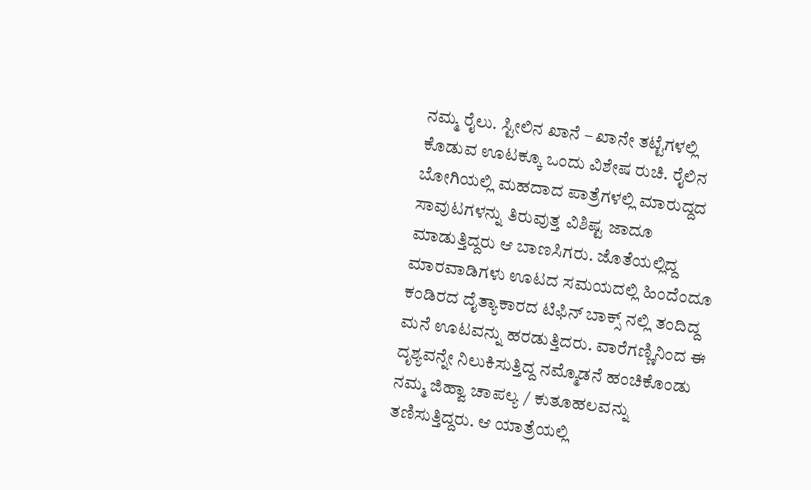ನಮ್ಮ ರೈಲು. ಸ್ಟೀಲಿನ ಖಾನೆ – ಖಾನೇ ತಟ್ಟೆಗಳಲ್ಲಿ ಕೊಡುವ ಊಟಕ್ಕೂ ಒಂದು ವಿಶೇಷ ರುಚಿ. ರೈಲಿನ ಬೋಗಿಯಲ್ಲಿ ಮಹದಾದ ಪಾತ್ರೆಗಳಲ್ಲಿ ಮಾರುದ್ದದ ಸಾವುಟಗಳನ್ನು ತಿರುವುತ್ತ ವಿಶಿಷ್ಟ ಜಾದೂ ಮಾಡುತ್ತಿದ್ದರು ಆ ಬಾಣಸಿಗರು. ಜೊತೆಯಲ್ಲಿದ್ದ ಮಾರವಾಡಿಗಳು ಊಟದ ಸಮಯದಲ್ಲಿ ಹಿಂದೆಂದೂ ಕಂಡಿರದ ದೈತ್ಯಾಕಾರದ ಟಿಫಿನ್ ಬಾಕ್ಸ್ ನಲ್ಲಿ ತಂದಿದ್ದ ಮನೆ ಊಟವನ್ನು ಹರಡುತ್ತಿದರು. ವಾರೆಗಣ್ಣಿನಿಂದ ಈ ದೃಶ್ಯವನ್ನೇ ನಿಲುಕಿಸುತ್ತಿದ್ದ ನಮ್ಮೊಡನೆ ಹಂಚಿಕೊಂಡು ನಮ್ಮ ಜಿಹ್ವಾ ಚಾಪಲ್ಯ / ಕುತೂಹಲವನ್ನು ತಣಿಸುತ್ತಿದ್ದರು. ಆ ಯಾತ್ರೆಯಲ್ಲಿ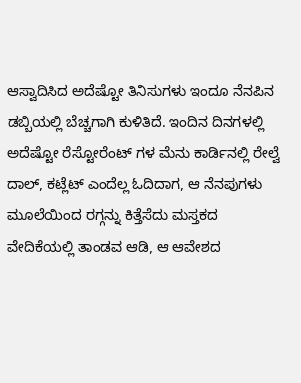ಆಸ್ವಾದಿಸಿದ ಅದೆಷ್ಟೋ ತಿನಿಸುಗಳು ಇಂದೂ ನೆನಪಿನ ಡಬ್ಬಿಯಲ್ಲಿ ಬೆಚ್ಚಗಾಗಿ ಕುಳಿತಿದೆ. ಇಂದಿನ ದಿನಗಳಲ್ಲಿ ಅದೆಷ್ಟೋ ರೆಸ್ಟೋರೆಂಟ್ ಗಳ ಮೆನು ಕಾರ್ಡಿನಲ್ಲಿ ರೇಲ್ವೆ ದಾಲ್, ಕಟ್ಲೆಟ್ ಎಂದೆಲ್ಲ ಓದಿದಾಗ, ಆ ನೆನಪುಗಳು ಮೂಲೆಯಿಂದ ರಗ್ಗನ್ನು ಕಿತ್ತೆಸೆದು ಮಸ್ತಕದ ವೇದಿಕೆಯಲ್ಲಿ ತಾಂಡವ ಆಡಿ, ಆ ಆವೇಶದ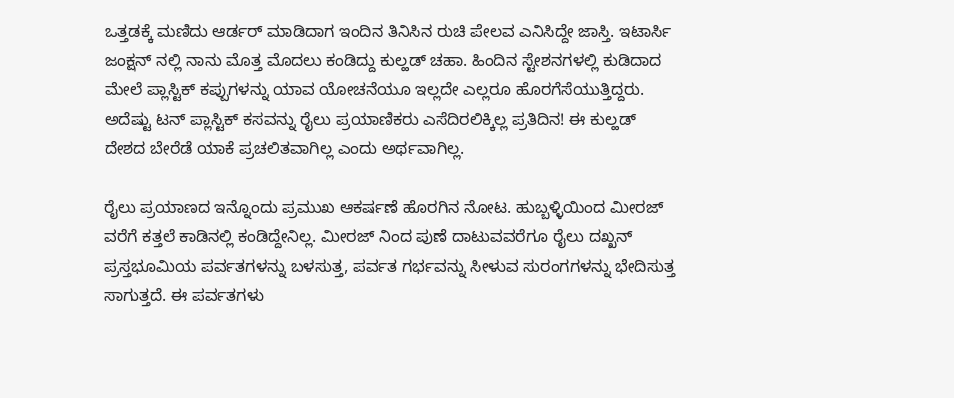ಒತ್ತಡಕ್ಕೆ ಮಣಿದು ಆರ್ಡರ್ ಮಾಡಿದಾಗ ಇಂದಿನ ತಿನಿಸಿನ ರುಚಿ ಪೇಲವ ಎನಿಸಿದ್ದೇ ಜಾಸ್ತಿ. ಇಟಾರ್ಸಿ ಜಂಕ್ಷನ್ ನಲ್ಲಿ ನಾನು ಮೊತ್ತ ಮೊದಲು ಕಂಡಿದ್ದು ಕುಲ್ಹಡ್ ಚಹಾ. ಹಿಂದಿನ ಸ್ಟೇಶನಗಳಲ್ಲಿ ಕುಡಿದಾದ ಮೇಲೆ ಪ್ಲಾಸ್ಟಿಕ್ ಕಪ್ಪುಗಳನ್ನು ಯಾವ ಯೋಚನೆಯೂ ಇಲ್ಲದೇ ಎಲ್ಲರೂ ಹೊರಗೆಸೆಯುತ್ತಿದ್ದರು. ಅದೆಷ್ಟು ಟನ್ ಪ್ಲಾಸ್ಟಿಕ್ ಕಸವನ್ನು ರೈಲು ಪ್ರಯಾಣಿಕರು ಎಸೆದಿರಲಿಕ್ಕಿಲ್ಲ ಪ್ರತಿದಿನ! ಈ ಕುಲ್ಹಡ್ ದೇಶದ ಬೇರೆಡೆ ಯಾಕೆ ಪ್ರಚಲಿತವಾಗಿಲ್ಲ ಎಂದು ಅರ್ಥವಾಗಿಲ್ಲ.

ರೈಲು ಪ್ರಯಾಣದ ಇನ್ನೊಂದು ಪ್ರಮುಖ ಆಕರ್ಷಣೆ ಹೊರಗಿನ ನೋಟ. ಹುಬ್ಬಳ್ಳಿಯಿಂದ ಮೀರಜ್ ವರೆಗೆ ಕತ್ತಲೆ ಕಾಡಿನಲ್ಲಿ ಕಂಡಿದ್ದೇನಿಲ್ಲ. ಮೀರಜ್ ನಿಂದ ಪುಣೆ ದಾಟುವವರೆಗೂ ರೈಲು ದಖ್ಖನ್ ಪ್ರಸ್ತಭೂಮಿಯ ಪರ್ವತಗಳನ್ನು ಬಳಸುತ್ತ, ಪರ್ವತ ಗರ್ಭವನ್ನು ಸೀಳುವ ಸುರಂಗಗಳನ್ನು ಭೇದಿಸುತ್ತ ಸಾಗುತ್ತದೆ. ಈ ಪರ್ವತಗಳು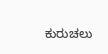ಕುರುಚಲು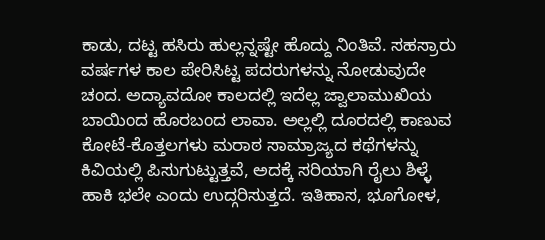ಕಾಡು, ದಟ್ಟ ಹಸಿರು ಹುಲ್ಲನ್ನಷ್ಟೇ ಹೊದ್ದು ನಿಂತಿವೆ. ಸಹಸ್ರಾರು ವರ್ಷಗಳ ಕಾಲ ಪೇರಿಸಿಟ್ಟ ಪದರುಗಳನ್ನು ನೋಡುವುದೇ ಚಂದ. ಅದ್ಯಾವದೋ ಕಾಲದಲ್ಲಿ ಇದೆಲ್ಲ ಜ್ವಾಲಾಮುಖಿಯ ಬಾಯಿಂದ ಹೊರಬಂದ ಲಾವಾ. ಅಲ್ಲಲ್ಲಿ ದೂರದಲ್ಲಿ ಕಾಣುವ ಕೋಟೆ-ಕೊತ್ತಲಗಳು ಮರಾಠ ಸಾಮ್ರಾಜ್ಯದ ಕಥೆಗಳನ್ನು ಕಿವಿಯಲ್ಲಿ ಪಿಸುಗುಟ್ಟುತ್ತವೆ, ಅದಕ್ಕೆ ಸರಿಯಾಗಿ ರೈಲು ಶಿಳ್ಳೆ ಹಾಕಿ ಭಲೇ ಎಂದು ಉದ್ಗರಿಸುತ್ತದೆ. ಇತಿಹಾಸ, ಭೂಗೋಳ,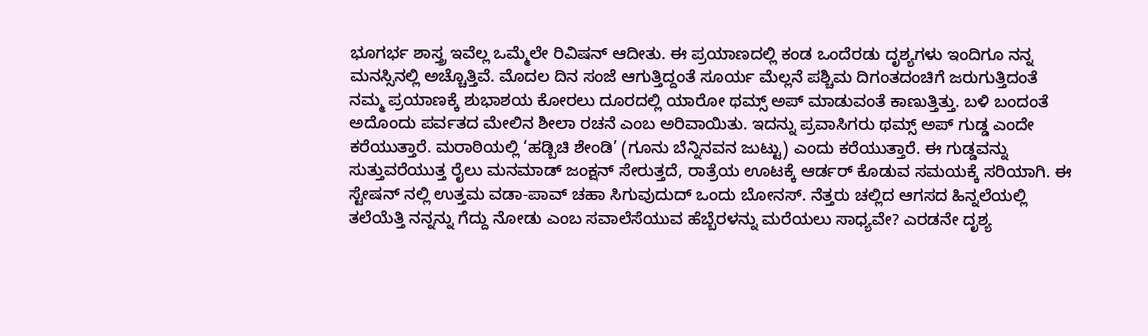ಭೂಗರ್ಭ ಶಾಸ್ತ್ರ ಇವೆಲ್ಲ ಒಮ್ಮೆಲೇ ರಿವಿಷನ್ ಆದೀತು. ಈ ಪ್ರಯಾಣದಲ್ಲಿ ಕಂಡ ಒಂದೆರಡು ದೃಶ್ಯಗಳು ಇಂದಿಗೂ ನನ್ನ ಮನಸ್ಸಿನಲ್ಲಿ ಅಚ್ಚೊತ್ತಿವೆ. ಮೊದಲ ದಿನ ಸಂಜೆ ಆಗುತ್ತಿದ್ದಂತೆ ಸೂರ್ಯ ಮೆಲ್ಲನೆ ಪಶ್ಚಿಮ ದಿಗಂತದಂಚಿಗೆ ಜರುಗುತ್ತಿದಂತೆ ನಮ್ಮ ಪ್ರಯಾಣಕ್ಕೆ ಶುಭಾಶಯ ಕೋರಲು ದೂರದಲ್ಲಿ ಯಾರೋ ಥಮ್ಸ್ ಅಪ್ ಮಾಡುವಂತೆ ಕಾಣುತ್ತಿತ್ತು. ಬಳಿ ಬಂದಂತೆ ಅದೊಂದು ಪರ್ವತದ ಮೇಲಿನ ಶೀಲಾ ರಚನೆ ಎಂಬ ಅರಿವಾಯಿತು. ಇದನ್ನು ಪ್ರವಾಸಿಗರು ಥಮ್ಸ್ ಅಪ್ ಗುಡ್ಡ ಎಂದೇ ಕರೆಯುತ್ತಾರೆ. ಮರಾಠಿಯಲ್ಲಿ ‘ಹಡ್ಬಿಚಿ ಶೇಂಡಿ’ (ಗೂನು ಬೆನ್ನಿನವನ ಜುಟ್ಟು) ಎಂದು ಕರೆಯುತ್ತಾರೆ. ಈ ಗುಡ್ಡವನ್ನು ಸುತ್ತುವರೆಯುತ್ತ ರೈಲು ಮನಮಾಡ್ ಜಂಕ್ಷನ್ ಸೇರುತ್ತದೆ, ರಾತ್ರೆಯ ಊಟಕ್ಕೆ ಆರ್ಡರ್ ಕೊಡುವ ಸಮಯಕ್ಕೆ ಸರಿಯಾಗಿ. ಈ ಸ್ಟೇಷನ್ ನಲ್ಲಿ ಉತ್ತಮ ವಡಾ-ಪಾವ್ ಚಹಾ ಸಿಗುವುದುದ್ ಒಂದು ಬೋನಸ್. ನೆತ್ತರು ಚಲ್ಲಿದ ಆಗಸದ ಹಿನ್ನಲೆಯಲ್ಲಿ ತಲೆಯೆತ್ತಿ ನನ್ನನ್ನು ಗೆದ್ದು ನೋಡು ಎಂಬ ಸವಾಲೆಸೆಯುವ ಹೆಬ್ಬೆರಳನ್ನು ಮರೆಯಲು ಸಾಧ್ಯವೇ? ಎರಡನೇ ದೃಶ್ಯ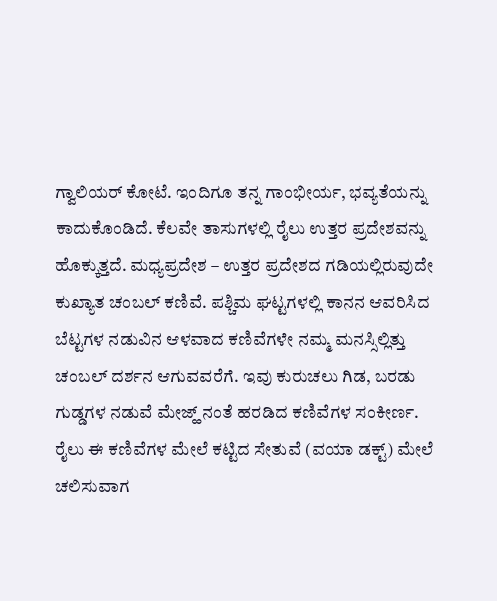ಗ್ವಾಲಿಯರ್ ಕೋಟೆ. ಇಂದಿಗೂ ತನ್ನ ಗಾಂಭೀರ್ಯ, ಭವ್ಯತೆಯನ್ನು ಕಾದುಕೊಂಡಿದೆ. ಕೆಲವೇ ತಾಸುಗಳಲ್ಲಿ ರೈಲು ಉತ್ತರ ಪ್ರದೇಶವನ್ನು ಹೊಕ್ಕುತ್ತದೆ. ಮಧ್ಯಪ್ರದೇಶ – ಉತ್ತರ ಪ್ರದೇಶದ ಗಡಿಯಲ್ಲಿರುವುದೇ ಕುಖ್ಯಾತ ಚಂಬಲ್ ಕಣಿವೆ. ಪಶ್ಚಿಮ ಘಟ್ಟಗಳಲ್ಲಿ ಕಾನನ ಆವರಿಸಿದ ಬೆಟ್ಟಗಳ ನಡುವಿನ ಆಳವಾದ ಕಣಿವೆಗಳೇ ನಮ್ಮ ಮನಸ್ಸಿಲ್ಲಿತ್ತು ಚಂಬಲ್ ದರ್ಶನ ಆಗುವವರೆಗೆ. ಇವು ಕುರುಚಲು ಗಿಡ, ಬರಡು ಗುಡ್ಡಗಳ ನಡುವೆ ಮೇಜ್ಹ್ ನಂತೆ ಹರಡಿದ ಕಣಿವೆಗಳ ಸಂಕೀರ್ಣ. ರೈಲು ಈ ಕಣಿವೆಗಳ ಮೇಲೆ ಕಟ್ಟಿದ ಸೇತುವೆ (ವಯಾ ಡಕ್ಟ್) ಮೇಲೆ ಚಲಿಸುವಾಗ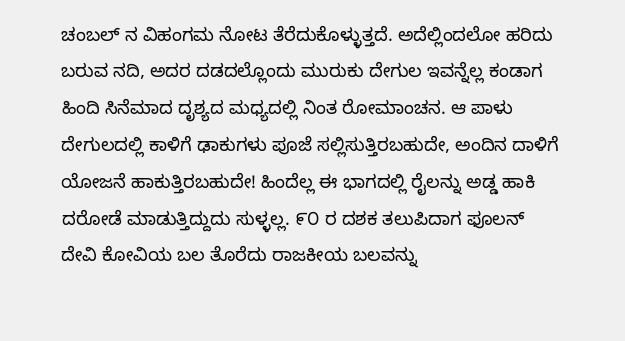ಚಂಬಲ್ ನ ವಿಹಂಗಮ ನೋಟ ತೆರೆದುಕೊಳ್ಳುತ್ತದೆ. ಅದೆಲ್ಲಿಂದಲೋ ಹರಿದು ಬರುವ ನದಿ, ಅದರ ದಡದಲ್ಲೊಂದು ಮುರುಕು ದೇಗುಲ ಇವನ್ನೆಲ್ಲ ಕಂಡಾಗ ಹಿಂದಿ ಸಿನೆಮಾದ ದೃಶ್ಯದ ಮಧ್ಯದಲ್ಲಿ ನಿಂತ ರೋಮಾಂಚನ. ಆ ಪಾಳು ದೇಗುಲದಲ್ಲಿ ಕಾಳಿಗೆ ಢಾಕುಗಳು ಪೂಜೆ ಸಲ್ಲಿಸುತ್ತಿರಬಹುದೇ, ಅಂದಿನ ದಾಳಿಗೆ ಯೋಜನೆ ಹಾಕುತ್ತಿರಬಹುದೇ! ಹಿಂದೆಲ್ಲ ಈ ಭಾಗದಲ್ಲಿ ರೈಲನ್ನು ಅಡ್ಡ ಹಾಕಿ ದರೋಡೆ ಮಾಡುತ್ತಿದ್ದುದು ಸುಳ್ಳಲ್ಲ. ೯೦ ರ ದಶಕ ತಲುಪಿದಾಗ ಫೂಲನ್ ದೇವಿ ಕೋವಿಯ ಬಲ ತೊರೆದು ರಾಜಕೀಯ ಬಲವನ್ನು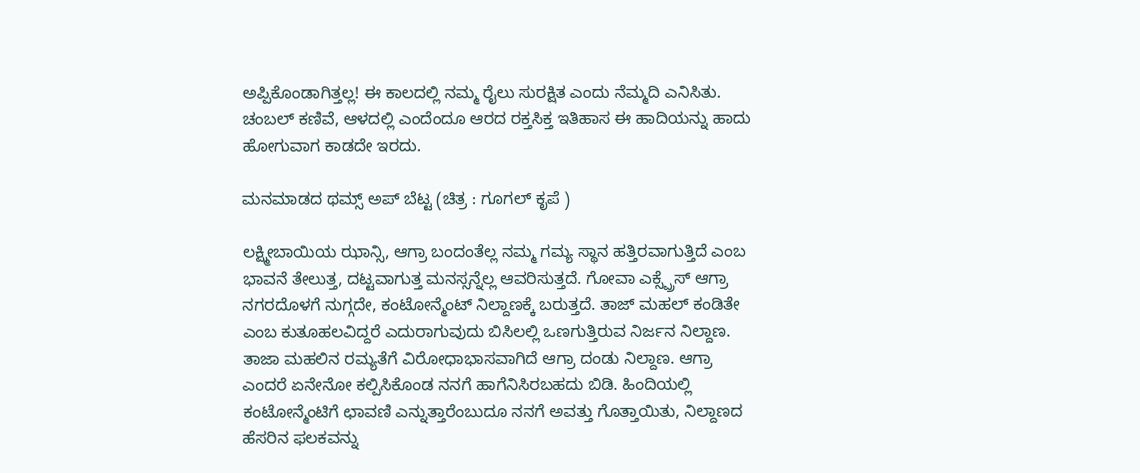ಅಪ್ಪಿಕೊಂಡಾಗಿತ್ತಲ್ಲ! ಈ ಕಾಲದಲ್ಲಿ ನಮ್ಮ ರೈಲು ಸುರಕ್ಷಿತ ಎಂದು ನೆಮ್ಮದಿ ಎನಿಸಿತು. ಚಂಬಲ್ ಕಣಿವೆ, ಆಳದಲ್ಲಿ ಎಂದೆಂದೂ ಆರದ ರಕ್ತಸಿಕ್ತ ಇತಿಹಾಸ ಈ ಹಾದಿಯನ್ನು ಹಾದು ಹೋಗುವಾಗ ಕಾಡದೇ ಇರದು.

ಮನಮಾಡದ ಥಮ್ಸ್ ಅಪ್ ಬೆಟ್ಟ (ಚಿತ್ರ : ಗೂಗಲ್ ಕೃಪೆ )

ಲಕ್ಷ್ಮೀಬಾಯಿಯ ಝಾನ್ಸಿ, ಆಗ್ರಾ ಬಂದಂತೆಲ್ಲ ನಮ್ಮ ಗಮ್ಯ ಸ್ಥಾನ ಹತ್ತಿರವಾಗುತ್ತಿದೆ ಎಂಬ ಭಾವನೆ ತೇಲುತ್ತ, ದಟ್ಟವಾಗುತ್ತ ಮನಸ್ಸನ್ನೆಲ್ಲ ಆವರಿಸುತ್ತದೆ. ಗೋವಾ ಎಕ್ಸ್ಪ್ರೆಸ್ ಆಗ್ರಾ ನಗರದೊಳಗೆ ನುಗ್ಗದೇ, ಕಂಟೋನ್ಮೆಂಟ್ ನಿಲ್ದಾಣಕ್ಕೆ ಬರುತ್ತದೆ. ತಾಜ್ ಮಹಲ್ ಕಂಡಿತೇ ಎಂಬ ಕುತೂಹಲವಿದ್ದರೆ ಎದುರಾಗುವುದು ಬಿಸಿಲಲ್ಲಿ ಒಣಗುತ್ತಿರುವ ನಿರ್ಜನ ನಿಲ್ದಾಣ. ತಾಜಾ ಮಹಲಿನ ರಮ್ಯತೆಗೆ ವಿರೋಧಾಭಾಸವಾಗಿದೆ ಆಗ್ರಾ ದಂಡು ನಿಲ್ದಾಣ. ಆಗ್ರಾ ಎಂದರೆ ಏನೇನೋ ಕಲ್ಪಿಸಿಕೊಂಡ ನನಗೆ ಹಾಗೆನಿಸಿರಬಹದು ಬಿಡಿ. ಹಿಂದಿಯಲ್ಲಿ ಕಂಟೋನ್ಮೆಂಟಿಗೆ ಛಾವಣಿ ಎನ್ನುತ್ತಾರೆಂಬುದೂ ನನಗೆ ಅವತ್ತು ಗೊತ್ತಾಯಿತು, ನಿಲ್ದಾಣದ ಹೆಸರಿನ ಫಲಕವನ್ನು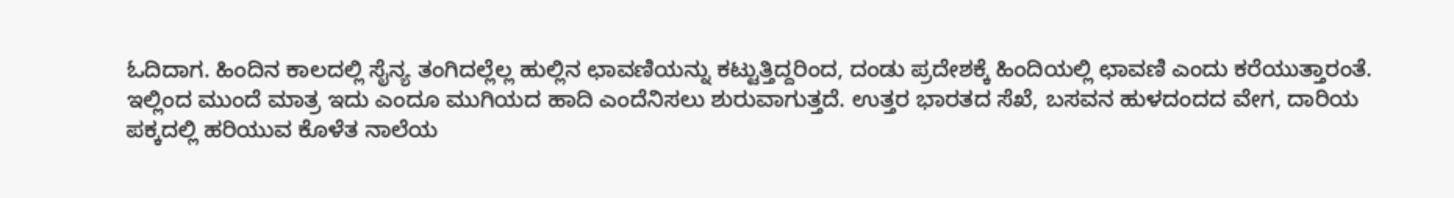ಓದಿದಾಗ. ಹಿಂದಿನ ಕಾಲದಲ್ಲಿ ಸೈನ್ಯ ತಂಗಿದಲ್ಲೆಲ್ಲ ಹುಲ್ಲಿನ ಛಾವಣಿಯನ್ನು ಕಟ್ಟುತ್ತಿದ್ದರಿಂದ, ದಂಡು ಪ್ರದೇಶಕ್ಕೆ ಹಿಂದಿಯಲ್ಲಿ ಛಾವಣಿ ಎಂದು ಕರೆಯುತ್ತಾರಂತೆ. ಇಲ್ಲಿಂದ ಮುಂದೆ ಮಾತ್ರ ಇದು ಎಂದೂ ಮುಗಿಯದ ಹಾದಿ ಎಂದೆನಿಸಲು ಶುರುವಾಗುತ್ತದೆ. ಉತ್ತರ ಭಾರತದ ಸೆಖೆ, ಬಸವನ ಹುಳದಂದದ ವೇಗ, ದಾರಿಯ ಪಕ್ಕದಲ್ಲಿ ಹರಿಯುವ ಕೊಳೆತ ನಾಲೆಯ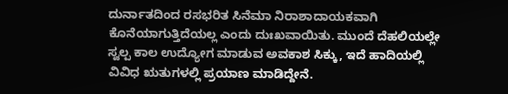ದುರ್ನಾತದಿಂದ ರಸಭರಿತ ಸಿನೆಮಾ ನಿರಾಶಾದಾಯಕವಾಗಿ ಕೊನೆಯಾಗುತ್ತಿದೆಯಲ್ಲ ಎಂದು ದುಃಖವಾಯಿತು. ಮುಂದೆ ದೆಹಲಿಯಲ್ಲೇ ಸ್ವಲ್ಪ ಕಾಲ ಉದ್ಯೋಗ ಮಾಡುವ ಅವಕಾಶ ಸಿಕ್ಕು, ಇದೆ ಹಾದಿಯಲ್ಲಿ ವಿವಿಧ ಋತುಗಳಲ್ಲಿ ಪ್ರಯಾಣ ಮಾಡಿದ್ದೇನೆ.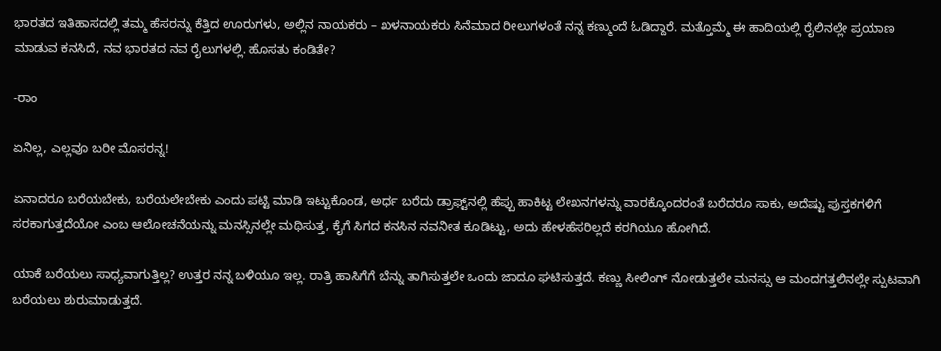ಭಾರತದ ಇತಿಹಾಸದಲ್ಲಿ ತಮ್ಮ ಹೆಸರನ್ನು ಕೆತ್ತಿದ ಊರುಗಳು, ಅಲ್ಲಿನ ನಾಯಕರು – ಖಳನಾಯಕರು ಸಿನೆಮಾದ ರೀಲುಗಳಂತೆ ನನ್ನ ಕಣ್ಮುಂದೆ ಓಡಿದ್ದಾರೆ. ಮತ್ತೊಮ್ಮೆ ಈ ಹಾದಿಯಲ್ಲಿ ರೈಲಿನಲ್ಲೇ ಪ್ರಯಾಣ ಮಾಡುವ ಕನಸಿದೆ, ನವ ಭಾರತದ ನವ ರೈಲುಗಳಲ್ಲಿ. ಹೊಸತು ಕಂಡಿತೇ?

-ರಾಂ

ಏನಿಲ್ಲ, ಎಲ್ಲವೂ ಬರೀ ಮೊಸರನ್ನ!

ಏನಾದರೂ ಬರೆಯಬೇಕು, ಬರೆಯಲೇಬೇಕು ಎಂದು ಪಟ್ಟಿ ಮಾಡಿ ಇಟ್ಟುಕೊಂಡ, ಅರ್ಧ ಬರೆದು ಡ್ರಾಫ್ಟ್‌ನಲ್ಲಿ ಹೆಪ್ಪು ಹಾಕಿಟ್ಟ ಲೇಖನಗಳನ್ನು ವಾರಕ್ಕೊಂದರಂತೆ ಬರೆದರೂ ಸಾಕು, ಅದೆಷ್ಟು ಪುಸ್ತಕಗಳಿಗೆ ಸರಕಾಗುತ್ತದೆಯೋ ಎಂಬ ಆಲೋಚನೆಯನ್ನು ಮನಸ್ಸಿನಲ್ಲೇ ಮಥಿಸುತ್ತ, ಕೈಗೆ ಸಿಗದ ಕನಸಿನ ನವನೀತ ಕೂಡಿಟ್ಟು, ಅದು ಹೇಳಹೆಸರಿಲ್ಲದೆ ಕರಗಿಯೂ ಹೋಗಿದೆ.

ಯಾಕೆ ಬರೆಯಲು ಸಾಧ್ಯವಾಗುತ್ತಿಲ್ಲ? ಉತ್ತರ ನನ್ನ ಬಳಿಯೂ ಇಲ್ಲ. ರಾತ್ರಿ ಹಾಸಿಗೆಗೆ ಬೆನ್ನು ತಾಗಿಸುತ್ತಲೇ ಒಂದು ಜಾದೂ ಘಟಿಸುತ್ತದೆ. ಕಣ್ಣು ಸೀಲಿಂಗ್ ನೋಡುತ್ತಲೇ ಮನಸ್ಸು ಆ ಮಂದಗತ್ತಲಿನಲ್ಲೇ ಸ್ಪುಟವಾಗಿ ಬರೆಯಲು ಶುರುಮಾಡುತ್ತದೆ.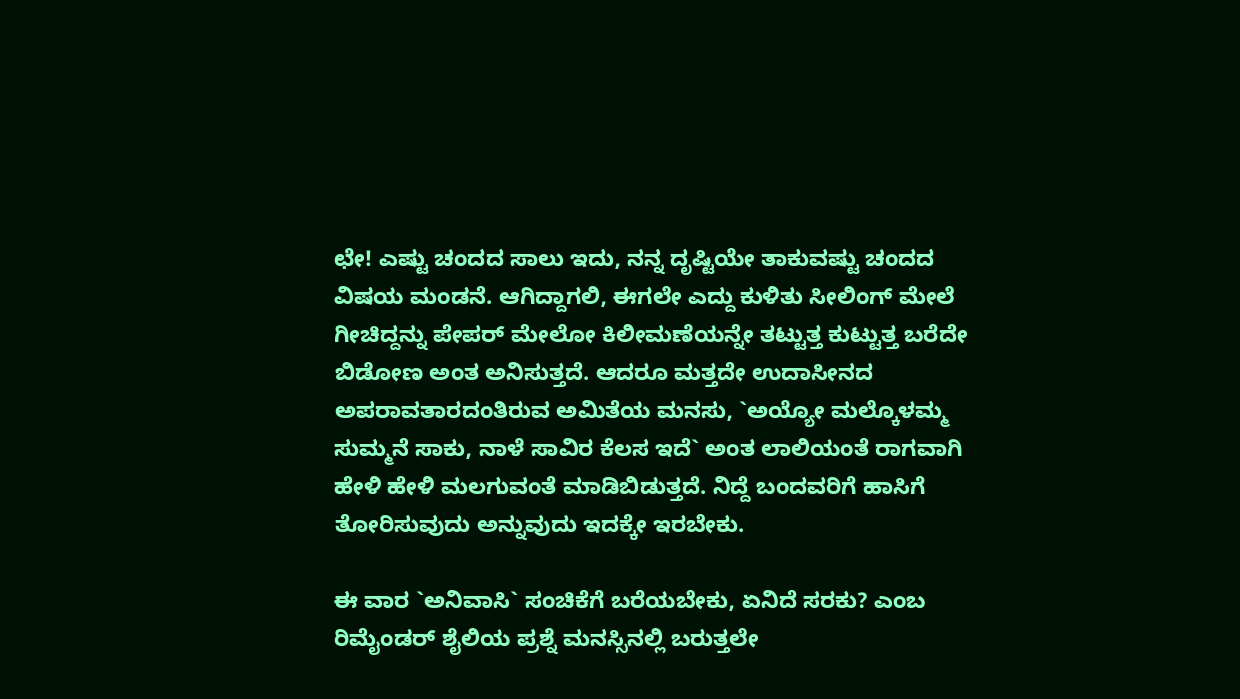ಛೇ! ಎಷ್ಟು ಚಂದದ ಸಾಲು ಇದು, ನನ್ನ ದೃಷ್ಟಿಯೇ ತಾಕುವಷ್ಟು ಚಂದದ ವಿಷಯ ಮಂಡನೆ. ಆಗಿದ್ದಾಗಲಿ, ಈಗಲೇ ಎದ್ದು ಕುಳಿತು ಸೀಲಿಂಗ್ ಮೇಲೆ ಗೀಚಿದ್ದನ್ನು ಪೇಪರ್ ಮೇಲೋ ಕಿಲೀಮಣೆಯನ್ನೇ ತಟ್ಟುತ್ತ ಕುಟ್ಟುತ್ತ ಬರೆದೇ ಬಿಡೋಣ ಅಂತ ಅನಿಸುತ್ತದೆ. ಆದರೂ ಮತ್ತದೇ ಉದಾಸೀನದ ಅಪರಾವತಾರದಂತಿರುವ ಅಮಿತೆಯ ಮನಸು, `ಅಯ್ಯೋ ಮಲ್ಕೊಳಮ್ಮ ಸುಮ್ಮನೆ ಸಾಕು, ನಾಳೆ ಸಾವಿರ ಕೆಲಸ ಇದೆ` ಅಂತ ಲಾಲಿಯಂತೆ ರಾಗವಾಗಿ ಹೇಳಿ ಹೇಳಿ ಮಲಗುವಂತೆ ಮಾಡಿಬಿಡುತ್ತದೆ. ನಿದ್ದೆ ಬಂದವರಿಗೆ ಹಾಸಿಗೆ ತೋರಿಸುವುದು ಅನ್ನುವುದು ಇದಕ್ಕೇ ಇರಬೇಕು.

ಈ ವಾರ `ಅನಿವಾಸಿ` ಸಂಚಿಕೆಗೆ ಬರೆಯಬೇಕು, ಏನಿದೆ ಸರಕು? ಎಂಬ ರಿಮೈಂಡರ್ ಶೈಲಿಯ ಪ್ರಶ್ನೆ ಮನಸ್ಸಿನಲ್ಲಿ ಬರುತ್ತಲೇ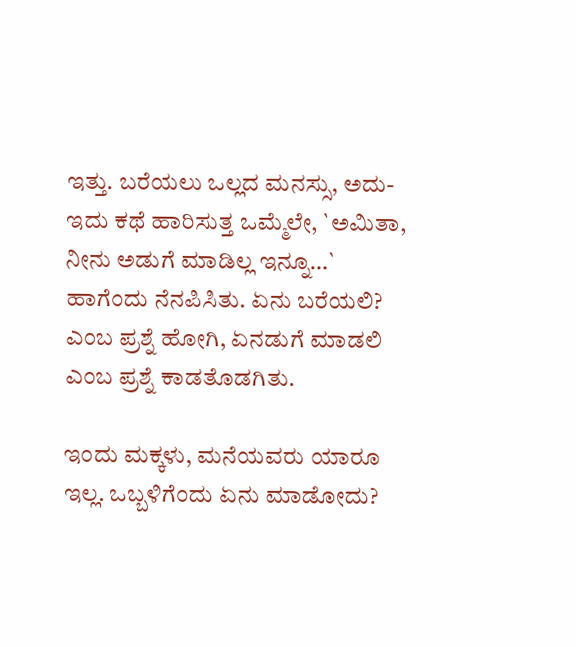ಇತ್ತು. ಬರೆಯಲು ಒಲ್ಲದ ಮನಸ್ಸು, ಅದು-ಇದು ಕಥೆ ಹಾರಿಸುತ್ತ ಒಮ್ಮೆಲೇ, `ಅಮಿತಾ, ನೀನು ಅಡುಗೆ ಮಾಡಿಲ್ಲ ಇನ್ನೂ…` ಹಾಗೆಂದು ನೆನಪಿಸಿತು. ಏನು ಬರೆಯಲಿ? ಎಂಬ ಪ್ರಶ್ನೆ ಹೋಗಿ, ಏನಡುಗೆ ಮಾಡಲಿ ಎಂಬ ಪ್ರಶ್ನೆ ಕಾಡತೊಡಗಿತು.

ಇಂದು ಮಕ್ಕಳು, ಮನೆಯವರು ಯಾರೂ ಇಲ್ಲ. ಒಬ್ಬಳಿಗೆಂದು ಏನು ಮಾಡೋದು?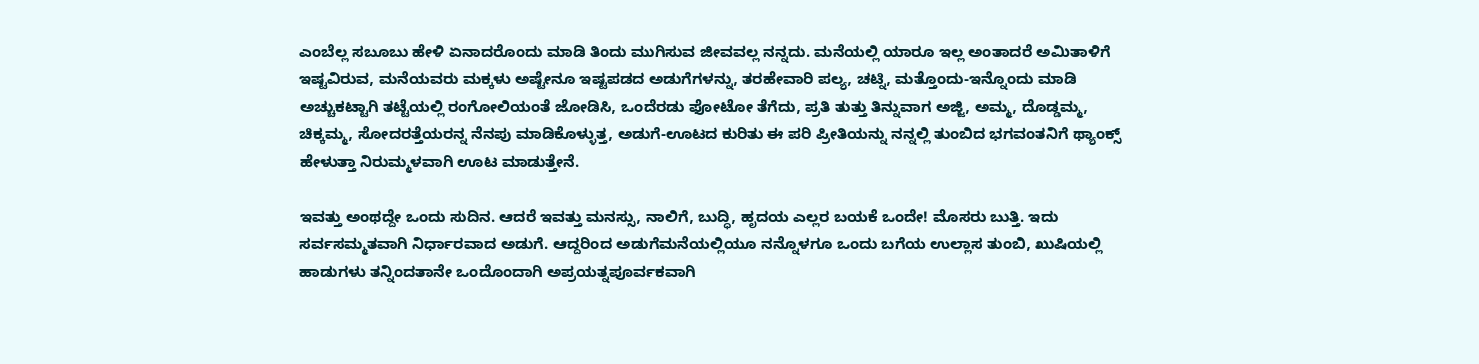ಎಂಬೆಲ್ಲ ಸಬೂಬು ಹೇಳಿ ಏನಾದರೊಂದು ಮಾಡಿ ತಿಂದು ಮುಗಿಸುವ ಜೀವವಲ್ಲ ನನ್ನದು. ಮನೆಯಲ್ಲಿ ಯಾರೂ ಇಲ್ಲ ಅಂತಾದರೆ ಅಮಿತಾಳಿಗೆ ಇಷ್ಟವಿರುವ, ಮನೆಯವರು ಮಕ್ಕಳು ಅಷ್ಟೇನೂ ಇಷ್ಟಪಡದ ಅಡುಗೆಗಳನ್ನು, ತರಹೇವಾರಿ ಪಲ್ಯ, ಚಟ್ನಿ, ಮತ್ತೊಂದು-ಇನ್ನೊಂದು ಮಾಡಿ ಅಚ್ಚುಕಟ್ಟಾಗಿ ತಟ್ಟೆಯಲ್ಲಿ ರಂಗೋಲಿಯಂತೆ ಜೋಡಿಸಿ, ಒಂದೆರಡು ಫೋಟೋ ತೆಗೆದು, ಪ್ರತಿ ತುತ್ತು ತಿನ್ನುವಾಗ ಅಜ್ಜಿ, ಅಮ್ಮ, ದೊಡ್ಡಮ್ಮ, ಚಿಕ್ಕಮ್ಮ, ಸೋದರತ್ತೆಯರನ್ನ ನೆನಪು ಮಾಡಿಕೊಳ್ಳುತ್ತ, ಅಡುಗೆ-ಊಟದ ಕುರಿತು ಈ ಪರಿ ಪ್ರೀತಿಯನ್ನು ನನ್ನಲ್ಲಿ ತುಂಬಿದ ಭಗವಂತನಿಗೆ ಥ್ಯಾಂಕ್ಸ್ ಹೇಳುತ್ತಾ ನಿರುಮ್ಮಳವಾಗಿ ಊಟ ಮಾಡುತ್ತೇನೆ.

ಇವತ್ತು ಅಂಥದ್ದೇ ಒಂದು ಸುದಿನ. ಆದರೆ ಇವತ್ತು ಮನಸ್ಸು, ನಾಲಿಗೆ, ಬುದ್ಧಿ, ಹೃದಯ ಎಲ್ಲರ ಬಯಕೆ ಒಂದೇ! ಮೊಸರು ಬುತ್ತಿ. ಇದು ಸರ್ವಸಮ್ಮತವಾಗಿ ನಿರ್ಧಾರವಾದ ಅಡುಗೆ. ಆದ್ದರಿಂದ ಅಡುಗೆಮನೆಯಲ್ಲಿಯೂ ನನ್ನೊಳಗೂ ಒಂದು ಬಗೆಯ ಉಲ್ಲಾಸ ತುಂಬಿ, ಖುಷಿಯಲ್ಲಿ ಹಾಡುಗಳು ತನ್ನಿಂದತಾನೇ ಒಂದೊಂದಾಗಿ ಅಪ್ರಯತ್ನಪೂರ್ವಕವಾಗಿ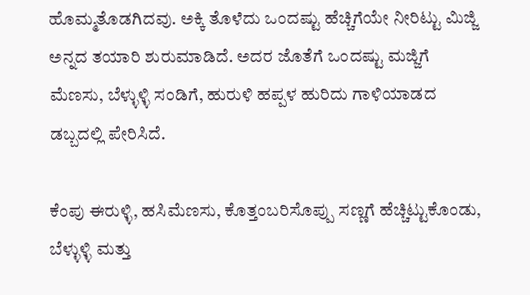ಹೊಮ್ಮತೊಡಗಿದವು. ಅಕ್ಕಿ ತೊಳೆದು ಒಂದಷ್ಟು ಹೆಚ್ಚಿಗೆಯೇ ನೀರಿಟ್ಟು ಮಿಜ್ಜಿ ಅನ್ನದ ತಯಾರಿ ಶುರುಮಾಡಿದೆ. ಅದರ ಜೊತೆಗೆ ಒಂದಷ್ಟು ಮಜ್ಜಿಗೆ ಮೆಣಸು, ಬೆಳ್ಳುಳ್ಳಿ ಸಂಡಿಗೆ, ಹುರುಳಿ ಹಪ್ಪಳ ಹುರಿದು ಗಾಳಿಯಾಡದ ಡಬ್ಬದಲ್ಲಿ ಪೇರಿಸಿದೆ.

ಕೆಂಪು ಈರುಳ್ಳಿ, ಹಸಿಮೆಣಸು, ಕೊತ್ತಂಬರಿಸೊಪ್ಪು ಸಣ್ಣಗೆ ಹೆಚ್ಚಿಟ್ಟುಕೊಂಡು, ಬೆಳ್ಳುಳ್ಳಿ ಮತ್ತು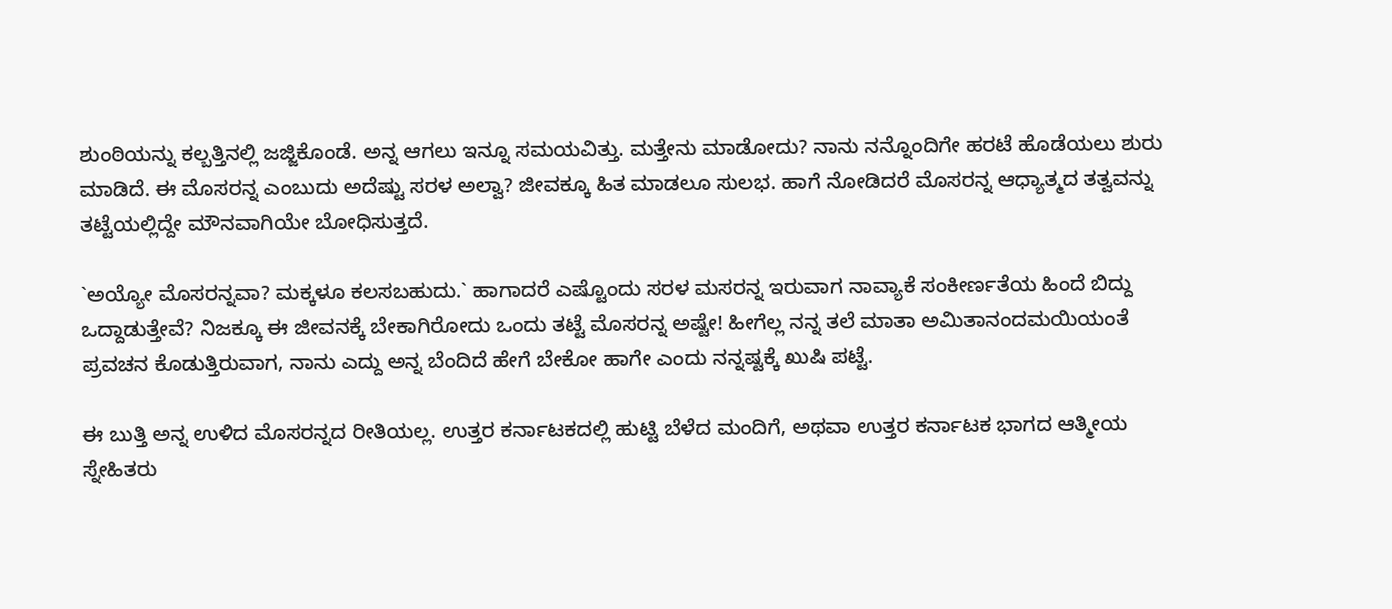ಶುಂಠಿಯನ್ನು ಕಲ್ಬತ್ತಿನಲ್ಲಿ ಜಜ್ಜಿಕೊಂಡೆ. ಅನ್ನ ಆಗಲು ಇನ್ನೂ ಸಮಯವಿತ್ತು. ಮತ್ತೇನು ಮಾಡೋದು? ನಾನು ನನ್ನೊಂದಿಗೇ ಹರಟೆ ಹೊಡೆಯಲು ಶುರು ಮಾಡಿದೆ. ಈ ಮೊಸರನ್ನ ಎಂಬುದು ಅದೆಷ್ಟು ಸರಳ ಅಲ್ವಾ? ಜೀವಕ್ಕೂ ಹಿತ ಮಾಡಲೂ ಸುಲಭ. ಹಾಗೆ ನೋಡಿದರೆ ಮೊಸರನ್ನ ಆಧ್ಯಾತ್ಮದ ತತ್ವವನ್ನು ತಟ್ಟೆಯಲ್ಲಿದ್ದೇ ಮೌನವಾಗಿಯೇ ಬೋಧಿಸುತ್ತದೆ.

`ಅಯ್ಯೋ ಮೊಸರನ್ನವಾ? ಮಕ್ಕಳೂ ಕಲಸಬಹುದು.` ಹಾಗಾದರೆ ಎಷ್ಟೊಂದು ಸರಳ ಮಸರನ್ನ ಇರುವಾಗ ನಾವ್ಯಾಕೆ ಸಂಕೀರ್ಣತೆಯ ಹಿಂದೆ ಬಿದ್ದು ಒದ್ದಾಡುತ್ತೇವೆ? ನಿಜಕ್ಕೂ ಈ ಜೀವನಕ್ಕೆ ಬೇಕಾಗಿರೋದು ಒಂದು ತಟ್ಟೆ ಮೊಸರನ್ನ ಅಷ್ಟೇ! ಹೀಗೆಲ್ಲ ನನ್ನ ತಲೆ ಮಾತಾ ಅಮಿತಾನಂದಮಯಿಯಂತೆ ಪ್ರವಚನ ಕೊಡುತ್ತಿರುವಾಗ, ನಾನು ಎದ್ದು ಅನ್ನ ಬೆಂದಿದೆ ಹೇಗೆ ಬೇಕೋ ಹಾಗೇ ಎಂದು ನನ್ನಷ್ಟಕ್ಕೆ ಖುಷಿ ಪಟ್ಟೆ.

ಈ ಬುತ್ತಿ ಅನ್ನ ಉಳಿದ ಮೊಸರನ್ನದ ರೀತಿಯಲ್ಲ. ಉತ್ತರ ಕರ್ನಾಟಕದಲ್ಲಿ ಹುಟ್ಟಿ ಬೆಳೆದ ಮಂದಿಗೆ, ಅಥವಾ ಉತ್ತರ ಕರ್ನಾಟಕ ಭಾಗದ ಆತ್ಮೀಯ ಸ್ನೇಹಿತರು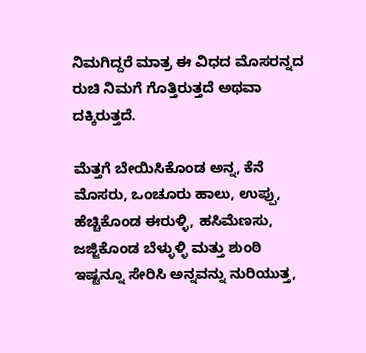ನಿಮಗಿದ್ದರೆ ಮಾತ್ರ ಈ ವಿಧದ ಮೊಸರನ್ನದ ರುಚಿ ನಿಮಗೆ ಗೊತ್ತಿರುತ್ತದೆ ಅಥವಾ ದಕ್ಕಿರುತ್ತದೆ.

ಮೆತ್ತಗೆ ಬೇಯಿಸಿಕೊಂಡ ಅನ್ನ, ಕೆನೆ ಮೊಸರು, ಒಂಚೂರು ಹಾಲು, ಉಪ್ಪು, ಹೆಚ್ಚಿಕೊಂಡ ಈರುಳ್ಳಿ, ಹಸಿಮೆಣಸು, ಜಜ್ಜಿಕೊಂಡ ಬೆಳ್ಳುಳ್ಳಿ ಮತ್ತು ಶುಂಠಿ ಇಷ್ಟನ್ನೂ ಸೇರಿಸಿ ಅನ್ನವನ್ನು ನುರಿಯುತ್ತ,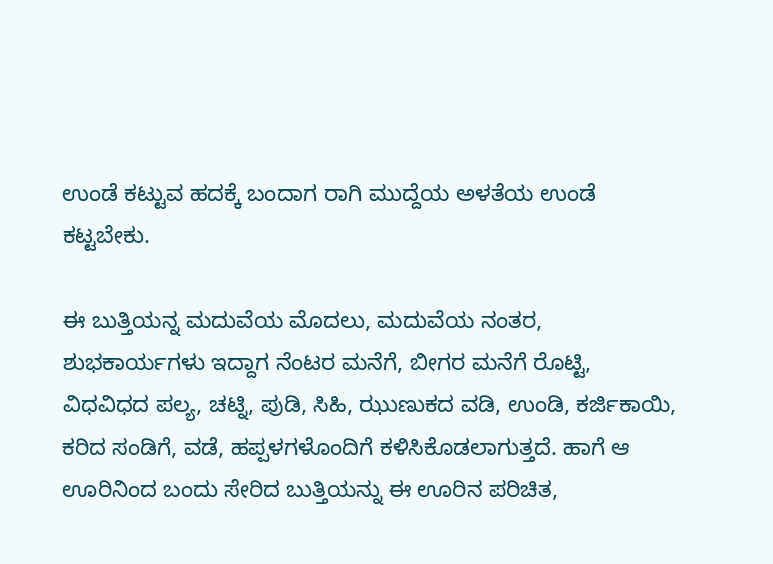ಉಂಡೆ ಕಟ್ಟುವ ಹದಕ್ಕೆ ಬಂದಾಗ ರಾಗಿ ಮುದ್ದೆಯ ಅಳತೆಯ ಉಂಡೆ ಕಟ್ಟಬೇಕು.

ಈ ಬುತ್ತಿಯನ್ನ ಮದುವೆಯ ಮೊದಲು, ಮದುವೆಯ ನಂತರ, ಶುಭಕಾರ್ಯಗಳು ಇದ್ದಾಗ ನೆಂಟರ ಮನೆಗೆ, ಬೀಗರ ಮನೆಗೆ ರೊಟ್ಟಿ, ವಿಧವಿಧದ ಪಲ್ಯ, ಚಟ್ನಿ, ಪುಡಿ, ಸಿಹಿ, ಝುಣುಕದ ವಡಿ, ಉಂಡಿ, ಕರ್ಜಿಕಾಯಿ, ಕರಿದ ಸಂಡಿಗೆ, ವಡೆ, ಹಪ್ಪಳಗಳೊಂದಿಗೆ ಕಳಿಸಿಕೊಡಲಾಗುತ್ತದೆ. ಹಾಗೆ ಆ ಊರಿನಿಂದ ಬಂದು ಸೇರಿದ ಬುತ್ತಿಯನ್ನು ಈ ಊರಿನ ಪರಿಚಿತ,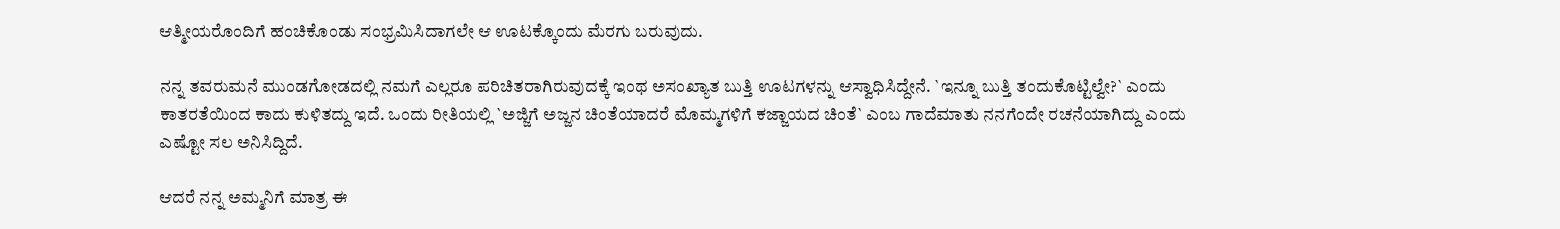ಆತ್ಮೀಯರೊಂದಿಗೆ ಹಂಚಿಕೊಂಡು ಸಂಭ್ರಮಿಸಿದಾಗಲೇ ಆ ಊಟಕ್ಕೊಂದು ಮೆರಗು ಬರುವುದು.

ನನ್ನ ತವರುಮನೆ ಮುಂಡಗೋಡದಲ್ಲಿ ನಮಗೆ ಎಲ್ಲರೂ ಪರಿಚಿತರಾಗಿರುವುದಕ್ಕೆ ಇಂಥ ಅಸಂಖ್ಯಾತ ಬುತ್ತಿ ಊಟಗಳನ್ನು ಆಸ್ವಾಧಿಸಿದ್ದೇನೆ. `ಇನ್ನೂ ಬುತ್ತಿ ತಂದುಕೊಟ್ಟಿಲ್ವೇ?` ಎಂದು ಕಾತರತೆಯಿಂದ ಕಾದು ಕುಳಿತದ್ದು ಇದೆ. ಒಂದು ರೀತಿಯಲ್ಲಿ `ಅಜ್ಜಿಗೆ ಅಜ್ಜನ ಚಿಂತೆಯಾದರೆ ಮೊಮ್ಮಗಳಿಗೆ ಕಜ್ಜಾಯದ ಚಿಂತೆ` ಎಂಬ ಗಾದೆಮಾತು ನನಗೆಂದೇ ರಚನೆಯಾಗಿದ್ದು ಎಂದು ಎಷ್ಟೋ ಸಲ ಅನಿಸಿದ್ದಿದೆ.

ಆದರೆ ನನ್ನ ಅಮ್ಮನಿಗೆ ಮಾತ್ರ ಈ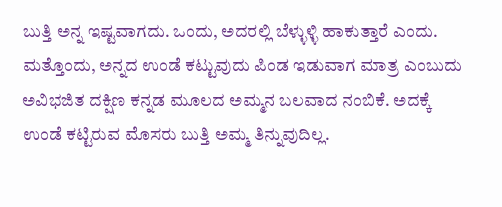ಬುತ್ತಿ ಅನ್ನ ಇಷ್ಟವಾಗದು. ಒಂದು, ಅದರಲ್ಲಿ ಬೆಳ್ಳುಳ್ಳಿ ಹಾಕುತ್ತಾರೆ ಎಂದು. ಮತ್ತೊಂದು, ಅನ್ನದ ಉಂಡೆ ಕಟ್ಟುವುದು ಪಿಂಡ ಇಡುವಾಗ ಮಾತ್ರ ಎಂಬುದು ಅವಿಭಜಿತ ದಕ್ಷಿಣ ಕನ್ನಡ ಮೂಲದ ಅಮ್ಮನ ಬಲವಾದ ನಂಬಿಕೆ. ಅದಕ್ಕೆ ಉಂಡೆ ಕಟ್ಟಿರುವ ಮೊಸರು ಬುತ್ತಿ ಅಮ್ಮ ತಿನ್ನುವುದಿಲ್ಲ.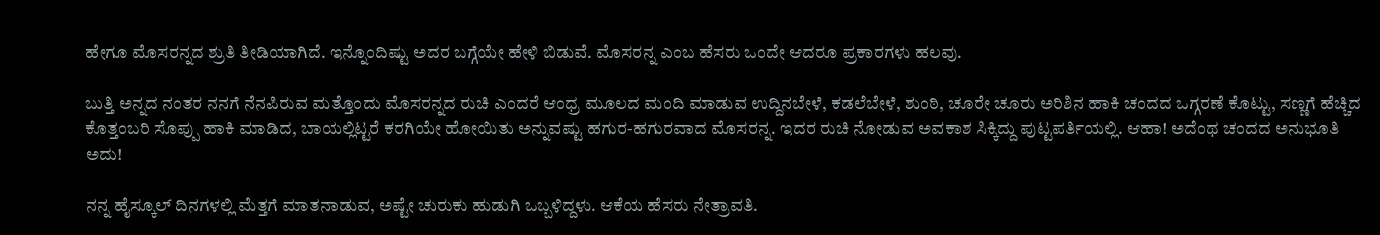ಹೇಗೂ ಮೊಸರನ್ನದ ಶ್ರುತಿ ತೀಡಿಯಾಗಿದೆ. ಇನ್ನೊಂದಿಷ್ಟು ಅದರ ಬಗ್ಗೆಯೇ ಹೇಳಿ ಬಿಡುವೆ. ಮೊಸರನ್ನ ಎಂಬ ಹೆಸರು ಒಂದೇ ಆದರೂ ಪ್ರಕಾರಗಳು ಹಲವು.

ಬುತ್ತಿ ಅನ್ನದ ನಂತರ ನನಗೆ ನೆನಪಿರುವ ಮತ್ತೊಂದು ಮೊಸರನ್ನದ ರುಚಿ ಎಂದರೆ ಆಂಧ್ರ ಮೂಲದ ಮಂದಿ ಮಾಡುವ ಉದ್ದಿನಬೇಳೆ, ಕಡಲೆಬೇಳೆ, ಶುಂಠಿ, ಚೂರೇ ಚೂರು ಅರಿಶಿನ ಹಾಕಿ ಚಂದದ ಒಗ್ಗರಣೆ ಕೊಟ್ಟು, ಸಣ್ಣಗೆ ಹೆಚ್ಚಿದ ಕೊತ್ತಂಬರಿ ಸೊಪ್ಪು ಹಾಕಿ ಮಾಡಿದ, ಬಾಯಲ್ಲಿಟ್ಟರೆ ಕರಗಿಯೇ ಹೋಯಿತು ಅನ್ನುವಷ್ಟು ಹಗುರ-ಹಗುರವಾದ ಮೊಸರನ್ನ. ಇದರ ರುಚಿ ನೋಡುವ ಅವಕಾಶ ಸಿಕ್ಕಿದ್ದು ಪುಟ್ಟಪರ್ತಿಯಲ್ಲಿ. ಆಹಾ! ಅದೆಂಥ ಚಂದದ ಅನುಭೂತಿ ಅದು!

ನನ್ನ ಹೈಸ್ಕೂಲ್ ದಿನಗಳಲ್ಲಿ ಮೆತ್ತಗೆ ಮಾತನಾಡುವ, ಅಷ್ಟೇ ಚುರುಕು ಹುಡುಗಿ ಒಬ್ಬಳಿದ್ದಳು. ಆಕೆಯ ಹೆಸರು ನೇತ್ರಾವತಿ.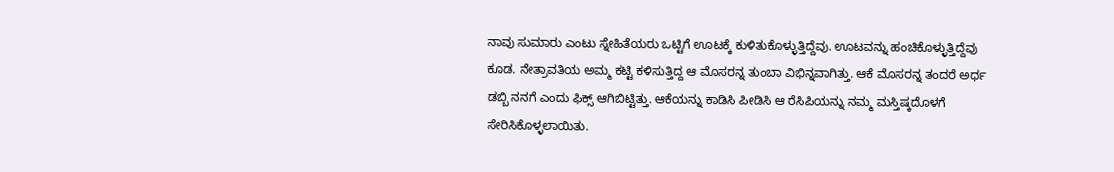ನಾವು ಸುಮಾರು ಎಂಟು ಸ್ನೇಹಿತೆಯರು ಒಟ್ಟಿಗೆ ಊಟಕ್ಕೆ ಕುಳಿತುಕೊಳ್ಳುತ್ತಿದ್ದೆವು. ಊಟವನ್ನು ಹಂಚಿಕೊಳ್ಳುತ್ತಿದ್ದೆವು ಕೂಡ. ನೇತ್ರಾವತಿಯ ಅಮ್ಮ ಕಟ್ಟಿ ಕಳಿಸುತ್ತಿದ್ದ ಆ ಮೊಸರನ್ನ ತುಂಬಾ ವಿಭಿನ್ನವಾಗಿತ್ತು. ಆಕೆ ಮೊಸರನ್ನ ತಂದರೆ ಅರ್ಧ ಡಬ್ಬಿ ನನಗೆ ಎಂದು ಫಿಕ್ಸ್ ಆಗಿಬಿಟ್ಟಿತ್ತು. ಆಕೆಯನ್ನು ಕಾಡಿಸಿ ಪೀಡಿಸಿ ಆ ರೆಸಿಪಿಯನ್ನು ನಮ್ಮ ಮಸ್ತಿಷ್ಕದೊಳಗೆ ಸೇರಿಸಿಕೊಳ್ಳಲಾಯಿತು.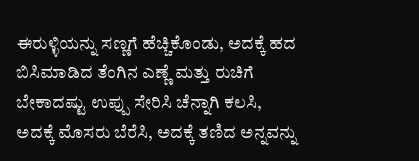ಈರುಳ್ಳಿಯನ್ನು ಸಣ್ಣಗೆ ಹೆಚ್ಚಿಕೊಂಡು, ಅದಕ್ಕೆ ಹದ ಬಿಸಿಮಾಡಿದ ತೆಂಗಿನ ಎಣ್ಣೆ ಮತ್ತು ರುಚಿಗೆ ಬೇಕಾದಷ್ಟು ಉಪ್ಪು ಸೇರಿಸಿ ಚೆನ್ನಾಗಿ ಕಲಸಿ, ಅದಕ್ಕೆ ಮೊಸರು ಬೆರೆಸಿ, ಅದಕ್ಕೆ ತಣಿದ ಅನ್ನವನ್ನು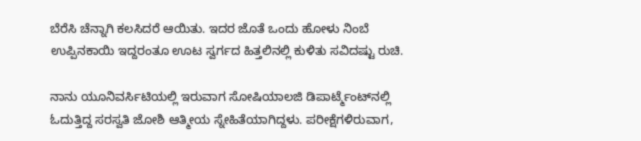ಬೆರೆಸಿ ಚೆನ್ನಾಗಿ ಕಲಸಿದರೆ ಆಯಿತು. ಇದರ ಜೊತೆ ಒಂದು ಹೋಳು ನಿಂಬೆ ಉಪ್ಪಿನಕಾಯಿ ಇದ್ದರಂತೂ ಊಟ ಸ್ವರ್ಗದ ಹಿತ್ತಲಿನಲ್ಲಿ ಕುಳಿತು ಸವಿದಷ್ಟು ರುಚಿ.

ನಾನು ಯೂನಿವರ್ಸಿಟಿಯಲ್ಲಿ ಇರುವಾಗ ಸೋಷಿಯಾಲಜಿ ಡಿಪಾರ್ಟ್ಮೆಂಟ್‌ನಲ್ಲಿ ಓದುತ್ತಿದ್ದ ಸರಸ್ವತಿ ಜೋಶಿ ಆತ್ಮೀಯ ಸ್ನೇಹಿತೆಯಾಗಿದ್ದಳು. ಪರೀಕ್ಷೆಗಳಿರುವಾಗ,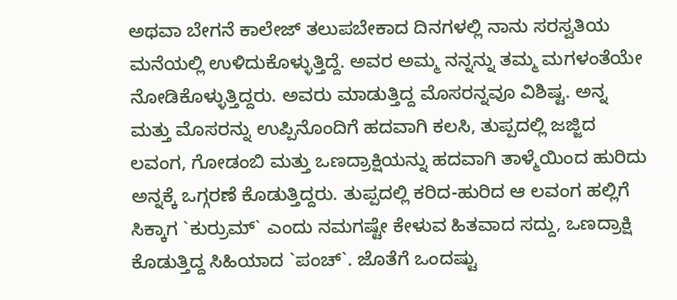ಅಥವಾ ಬೇಗನೆ ಕಾಲೇಜ್ ತಲುಪಬೇಕಾದ ದಿನಗಳಲ್ಲಿ ನಾನು ಸರಸ್ವತಿಯ ಮನೆಯಲ್ಲಿ ಉಳಿದುಕೊಳ್ಳುತ್ತಿದ್ದೆ. ಅವರ ಅಮ್ಮ ನನ್ನನ್ನು ತಮ್ಮ ಮಗಳಂತೆಯೇ ನೋಡಿಕೊಳ್ಳುತ್ತಿದ್ದರು. ಅವರು ಮಾಡುತ್ತಿದ್ದ ಮೊಸರನ್ನವೂ ವಿಶಿಷ್ಟ. ಅನ್ನ ಮತ್ತು ಮೊಸರನ್ನು ಉಪ್ಪಿನೊಂದಿಗೆ ಹದವಾಗಿ ಕಲಸಿ, ತುಪ್ಪದಲ್ಲಿ ಜಜ್ಜಿದ ಲವಂಗ, ಗೋಡಂಬಿ ಮತ್ತು ಒಣದ್ರಾಕ್ಷಿಯನ್ನು ಹದವಾಗಿ ತಾಳ್ಮೆಯಿಂದ ಹುರಿದು ಅನ್ನಕ್ಕೆ ಒಗ್ಗರಣೆ ಕೊಡುತ್ತಿದ್ದರು. ತುಪ್ಪದಲ್ಲಿ ಕರಿದ-ಹುರಿದ ಆ ಲವಂಗ ಹಲ್ಲಿಗೆ ಸಿಕ್ಕಾಗ `ಕುರ್ರುಮ್` ಎಂದು ನಮಗಷ್ಟೇ ಕೇಳುವ ಹಿತವಾದ ಸದ್ದು, ಒಣದ್ರಾಕ್ಷಿ ಕೊಡುತ್ತಿದ್ದ ಸಿಹಿಯಾದ `ಪಂಚ್`. ಜೊತೆಗೆ ಒಂದಷ್ಟು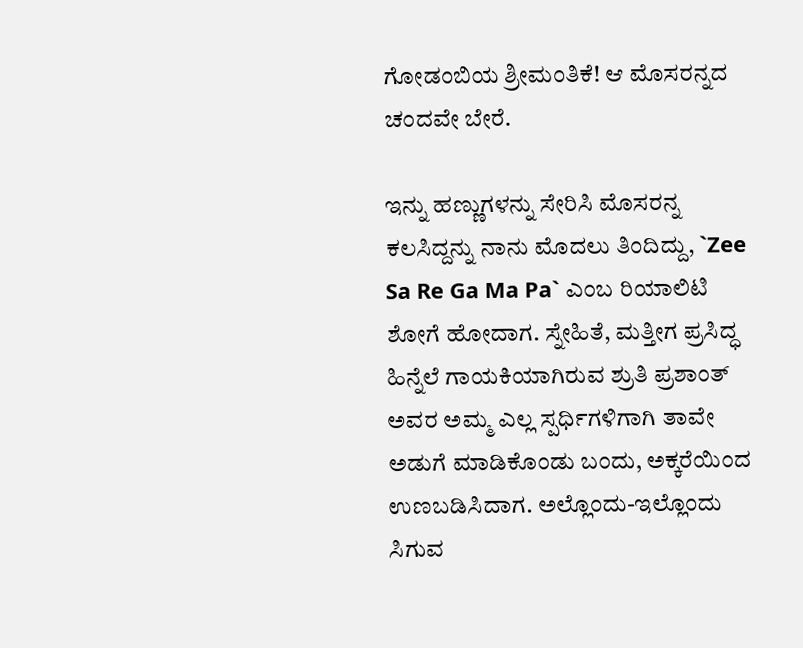ಗೋಡಂಬಿಯ ಶ್ರೀಮಂತಿಕೆ! ಆ ಮೊಸರನ್ನದ ಚಂದವೇ ಬೇರೆ.

ಇನ್ನು ಹಣ್ಣುಗಳನ್ನು ಸೇರಿಸಿ ಮೊಸರನ್ನ ಕಲಸಿದ್ದನ್ನು ನಾನು ಮೊದಲು ತಿಂದಿದ್ದು, `Zee Sa Re Ga Ma Pa` ಎಂಬ ರಿಯಾಲಿಟಿ ಶೋಗೆ ಹೋದಾಗ. ಸ್ನೇಹಿತೆ, ಮತ್ತೀಗ ಪ್ರಸಿದ್ಧ ಹಿನ್ನೆಲೆ ಗಾಯಕಿಯಾಗಿರುವ ಶ್ರುತಿ ಪ್ರಶಾಂತ್ ಅವರ ಅಮ್ಮ ಎಲ್ಲ ಸ್ಪರ್ಧಿಗಳಿಗಾಗಿ ತಾವೇ ಅಡುಗೆ ಮಾಡಿಕೊಂಡು ಬಂದು, ಅಕ್ಕರೆಯಿಂದ ಉಣಬಡಿಸಿದಾಗ. ಅಲ್ಲೊಂದು-ಇಲ್ಲೊಂದು ಸಿಗುವ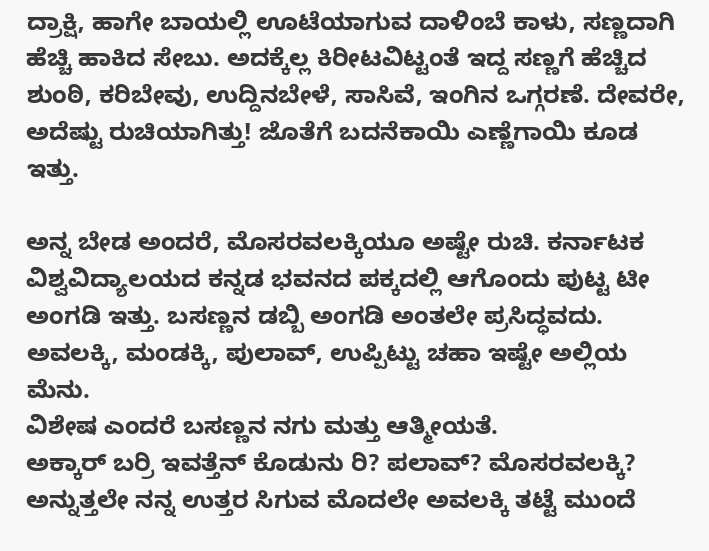ದ್ರಾಕ್ಷಿ, ಹಾಗೇ ಬಾಯಲ್ಲಿ ಊಟೆಯಾಗುವ ದಾಳಿಂಬೆ ಕಾಳು, ಸಣ್ಣದಾಗಿ ಹೆಚ್ಚಿ ಹಾಕಿದ ಸೇಬು. ಅದಕ್ಕೆಲ್ಲ ಕಿರೀಟವಿಟ್ಟಂತೆ ಇದ್ದ ಸಣ್ಣಗೆ ಹೆಚ್ಚಿದ ಶುಂಠಿ, ಕರಿಬೇವು, ಉದ್ದಿನಬೇಳೆ, ಸಾಸಿವೆ, ಇಂಗಿನ ಒಗ್ಗರಣೆ. ದೇವರೇ, ಅದೆಷ್ಟು ರುಚಿಯಾಗಿತ್ತು! ಜೊತೆಗೆ ಬದನೆಕಾಯಿ ಎಣ್ಣೆಗಾಯಿ ಕೂಡ ಇತ್ತು.

ಅನ್ನ ಬೇಡ ಅಂದರೆ, ಮೊಸರವಲಕ್ಕಿಯೂ ಅಷ್ಟೇ ರುಚಿ. ಕರ್ನಾಟಕ ವಿಶ್ವವಿದ್ಯಾಲಯದ ಕನ್ನಡ ಭವನದ ಪಕ್ಕದಲ್ಲಿ ಆಗೊಂದು ಪುಟ್ಟ ಟೀ ಅಂಗಡಿ ಇತ್ತು. ಬಸಣ್ಣನ ಡಬ್ಬಿ ಅಂಗಡಿ ಅಂತಲೇ ಪ್ರಸಿದ್ಧವದು. ಅವಲಕ್ಕಿ, ಮಂಡಕ್ಕಿ, ಪುಲಾವ್, ಉಪ್ಪಿಟ್ಟು ಚಹಾ ಇಷ್ಟೇ ಅಲ್ಲಿಯ ಮೆನು.
ವಿಶೇಷ ಎಂದರೆ ಬಸಣ್ಣನ ನಗು ಮತ್ತು ಆತ್ಮೀಯತೆ.
ಅಕ್ಕಾರ್ ಬರ್ರಿ ಇವತ್ತೆನ್ ಕೊಡುನು ರಿ? ಪಲಾವ್? ಮೊಸರವಲಕ್ಕಿ? ಅನ್ನುತ್ತಲೇ ನನ್ನ ಉತ್ತರ ಸಿಗುವ ಮೊದಲೇ ಅವಲಕ್ಕಿ ತಟ್ಟೆ ಮುಂದೆ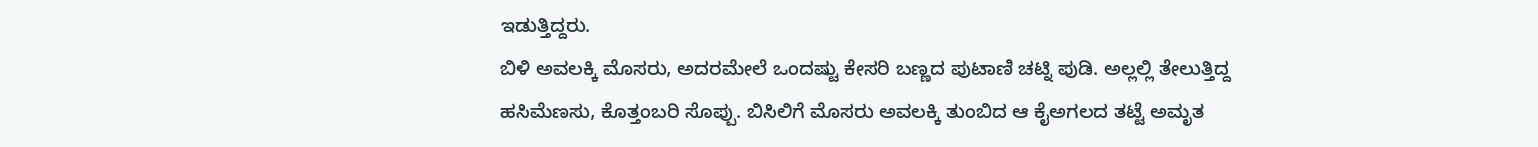ಇಡುತ್ತಿದ್ದರು.
ಬಿಳಿ ಅವಲಕ್ಕಿ ಮೊಸರು, ಅದರಮೇಲೆ ಒಂದಷ್ಟು ಕೇಸರಿ ಬಣ್ಣದ ಪುಟಾಣಿ ಚಟ್ನಿ ಪುಡಿ. ಅಲ್ಲಲ್ಲಿ ತೇಲುತ್ತಿದ್ದ ಹಸಿಮೆಣಸು, ಕೊತ್ತಂಬರಿ ಸೊಪ್ಪು. ಬಿಸಿಲಿಗೆ ಮೊಸರು ಅವಲಕ್ಕಿ ತುಂಬಿದ ಆ ಕೈಅಗಲದ ತಟ್ಟೆ ಅಮೃತ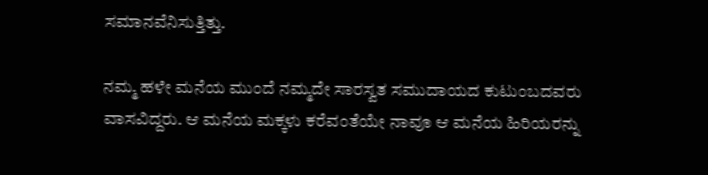ಸಮಾನವೆನಿಸುತ್ತಿತ್ತು.

ನಮ್ಮ ಹಳೇ ಮನೆಯ ಮುಂದೆ ನಮ್ಮದೇ ಸಾರಸ್ವತ ಸಮುದಾಯದ ಕುಟುಂಬದವರು ವಾಸವಿದ್ದರು. ಆ ಮನೆಯ ಮಕ್ಕಳು ಕರೆವಂತೆಯೇ ನಾವೂ ಆ ಮನೆಯ ಹಿರಿಯರನ್ನು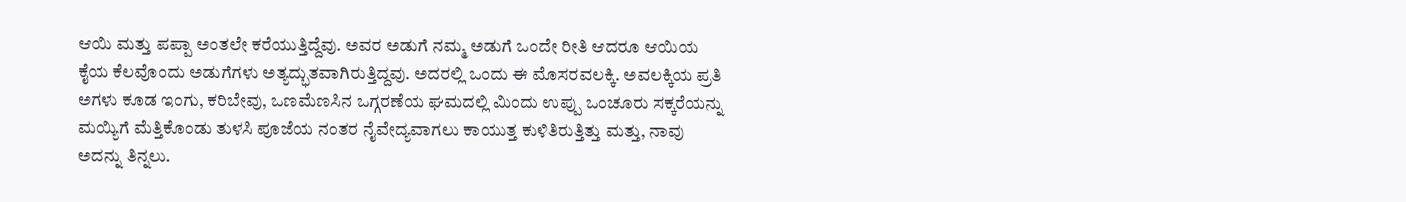ಆಯಿ ಮತ್ತು ಪಪ್ಪಾ ಅಂತಲೇ ಕರೆಯುತ್ತಿದ್ದೆವು. ಅವರ ಅಡುಗೆ ನಮ್ಮ ಅಡುಗೆ ಒಂದೇ ರೀತಿ ಆದರೂ ಆಯಿಯ ಕೈಯ ಕೆಲವೊಂದು ಅಡುಗೆಗಳು ಅತ್ಯದ್ಭುತವಾಗಿರುತ್ತಿದ್ದವು. ಅದರಲ್ಲಿ ಒಂದು ಈ ಮೊಸರವಲಕ್ಕಿ. ಅವಲಕ್ಕಿಯ ಪ್ರತಿ ಅಗಳು ಕೂಡ ಇಂಗು, ಕರಿಬೇವು, ಒಣಮೆಣಸಿನ ಒಗ್ಗರಣೆಯ ಘಮದಲ್ಲಿ ಮಿಂದು ಉಪ್ಪು ಒಂಚೂರು ಸಕ್ಕರೆಯನ್ನು ಮಯ್ಯಿಗೆ ಮೆತ್ತಿಕೊಂಡು ತುಳಸಿ ಪೂಜೆಯ ನಂತರ ನೈವೇದ್ಯವಾಗಲು ಕಾಯುತ್ತ ಕುಳಿತಿರುತ್ತಿತ್ತು ಮತ್ತು, ನಾವು ಅದನ್ನು ತಿನ್ನಲು.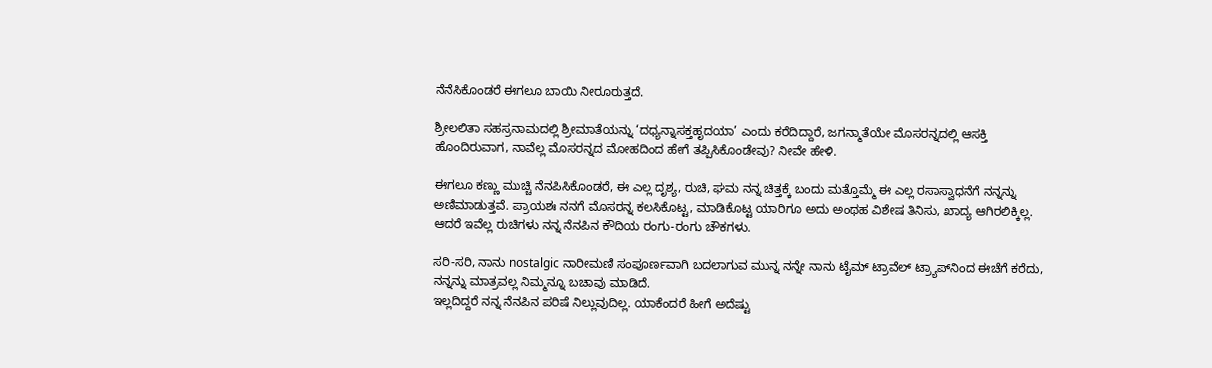ನೆನೆಸಿಕೊಂಡರೆ ಈಗಲೂ ಬಾಯಿ ನೀರೂರುತ್ತದೆ.

ಶ್ರೀಲಲಿತಾ ಸಹಸ್ರನಾಮದಲ್ಲಿ ಶ್ರೀಮಾತೆಯನ್ನು ‘ದಧ್ಯನ್ನಾಸಕ್ತಹೃದಯಾ’ ಎಂದು ಕರೆದಿದ್ದಾರೆ, ಜಗನ್ಮಾತೆಯೇ ಮೊಸರನ್ನದಲ್ಲಿ ಆಸಕ್ತಿ ಹೊಂದಿರುವಾಗ, ನಾವೆಲ್ಲ ಮೊಸರನ್ನದ ಮೋಹದಿಂದ ಹೇಗೆ ತಪ್ಪಿಸಿಕೊಂಡೇವು? ನೀವೇ ಹೇಳಿ.

ಈಗಲೂ ಕಣ್ಣು ಮುಚ್ಚಿ ನೆನಪಿಸಿಕೊಂಡರೆ, ಈ ಎಲ್ಲ ದೃಶ್ಯ, ರುಚಿ, ಘಮ ನನ್ನ ಚಿತ್ತಕ್ಕೆ ಬಂದು ಮತ್ತೊಮ್ಮೆ ಈ ಎಲ್ಲ ರಸಾಸ್ವಾಧನೆಗೆ ನನ್ನನ್ನು ಅಣಿಮಾಡುತ್ತವೆ. ಪ್ರಾಯಶಃ ನನಗೆ ಮೊಸರನ್ನ ಕಲಸಿಕೊಟ್ಟ, ಮಾಡಿಕೊಟ್ಟ ಯಾರಿಗೂ ಅದು ಅಂಥಹ ವಿಶೇಷ ತಿನಿಸು, ಖಾದ್ಯ ಆಗಿರಲಿಕ್ಕಿಲ್ಲ. ಆದರೆ ಇವೆಲ್ಲ ರುಚಿಗಳು ನನ್ನ ನೆನಪಿನ ಕೌದಿಯ ರಂಗು-ರಂಗು ಚೌಕಗಳು.

ಸರಿ-ಸರಿ, ನಾನು nostalgic ನಾರೀಮಣಿ ಸಂಪೂರ್ಣವಾಗಿ ಬದಲಾಗುವ ಮುನ್ನ ನನ್ನೇ ನಾನು ಟೈಮ್ ಟ್ರಾವೆಲ್ ಟ್ರ್ಯಾಪ್‌ನಿಂದ ಈಚೆಗೆ ಕರೆದು, ನನ್ನನ್ನು ಮಾತ್ರವಲ್ಲ ನಿಮ್ಮನ್ನೂ ಬಚಾವು ಮಾಡಿದೆ.
ಇಲ್ಲದಿದ್ದರೆ ನನ್ನ ನೆನಪಿನ ಪರಿಷೆ ನಿಲ್ಲುವುದಿಲ್ಲ. ಯಾಕೆಂದರೆ ಹೀಗೆ ಅದೆಷ್ಟು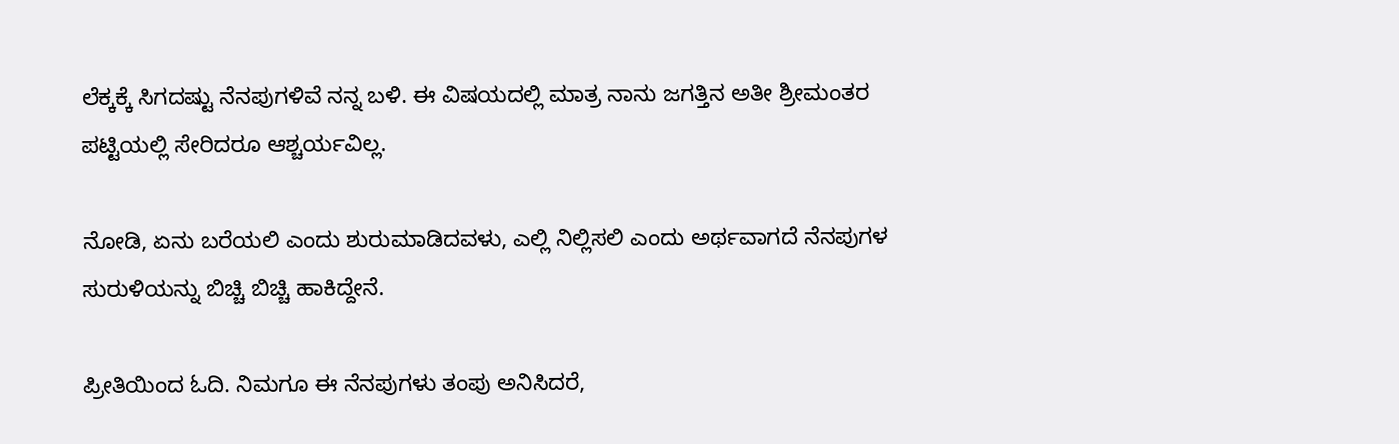ಲೆಕ್ಕಕ್ಕೆ ಸಿಗದಷ್ಟು ನೆನಪುಗಳಿವೆ ನನ್ನ ಬಳಿ. ಈ ವಿಷಯದಲ್ಲಿ ಮಾತ್ರ ನಾನು ಜಗತ್ತಿನ ಅತೀ ಶ್ರೀಮಂತರ ಪಟ್ಟಿಯಲ್ಲಿ ಸೇರಿದರೂ ಆಶ್ಚರ್ಯವಿಲ್ಲ.

ನೋಡಿ, ಏನು ಬರೆಯಲಿ ಎಂದು ಶುರುಮಾಡಿದವಳು, ಎಲ್ಲಿ ನಿಲ್ಲಿಸಲಿ ಎಂದು ಅರ್ಥವಾಗದೆ ನೆನಪುಗಳ ಸುರುಳಿಯನ್ನು ಬಿಚ್ಚಿ ಬಿಚ್ಚಿ ಹಾಕಿದ್ದೇನೆ.

ಪ್ರೀತಿಯಿಂದ ಓದಿ. ನಿಮಗೂ ಈ ನೆನಪುಗಳು ತಂಪು ಅನಿಸಿದರೆ,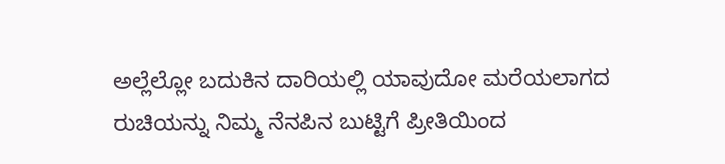ಅಲ್ಲೆಲ್ಲೋ ಬದುಕಿನ ದಾರಿಯಲ್ಲಿ ಯಾವುದೋ ಮರೆಯಲಾಗದ ರುಚಿಯನ್ನು ನಿಮ್ಮ ನೆನಪಿನ ಬುಟ್ಟಿಗೆ ಪ್ರೀತಿಯಿಂದ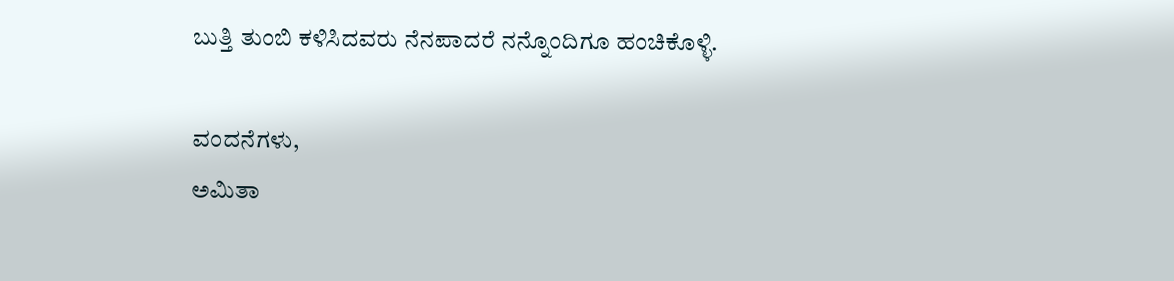ಬುತ್ತಿ ತುಂಬಿ ಕಳಿಸಿದವರು ನೆನಪಾದರೆ ನನ್ನೊಂದಿಗೂ ಹಂಚಿಕೊಳ್ಳಿ.

ವಂದನೆಗಳು,
ಅಮಿತಾ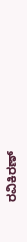ರವಿಕಿರಣ್